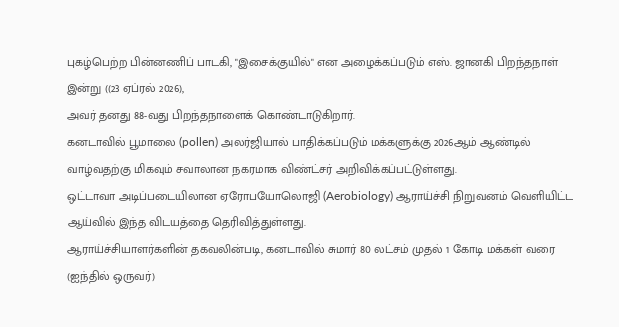புகழ்பெற்ற பின்னணிப் பாடகி, "இசைக்குயில்" என அழைக்கப்படும் எஸ். ஜானகி பிறந்தநாள் இன்று ((23 ஏப்ரல் 2026),
அவர் தனது 88-வது பிறந்தநாளைக் கொண்டாடுகிறார்.
கனடாவில் பூமாலை (pollen) அலர்ஜியால் பாதிக்கப்படும் மக்களுக்கு 2026ஆம் ஆண்டில் வாழ்வதற்கு மிகவும் சவாலான நகரமாக விண்ட்சர் அறிவிக்கப்பட்டுள்ளது.
ஒட்டாவா அடிப்படையிலான ஏரோபயோலொஜி (Aerobiology) ஆராய்ச்சி நிறுவனம் வெளியிட்ட ஆய்வில் இந்த விடயத்தை தெரிவித்துள்ளது.
ஆராய்ச்சியாளர்களின் தகவலின்படி, கனடாவில் சுமார் 80 லட்சம் முதல் 1 கோடி மக்கள் வரை (ஐந்தில் ஒருவர்)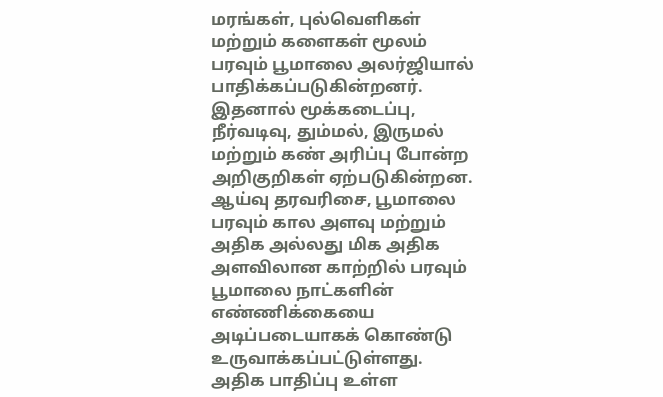மரங்கள், புல்வெளிகள் மற்றும் களைகள் மூலம் பரவும் பூமாலை அலர்ஜியால் பாதிக்கப்படுகின்றனர்.
இதனால் மூக்கடைப்பு, நீர்வடிவு, தும்மல், இருமல் மற்றும் கண் அரிப்பு போன்ற அறிகுறிகள் ஏற்படுகின்றன. ஆய்வு தரவரிசை, பூமாலை பரவும் கால அளவு மற்றும் அதிக அல்லது மிக அதிக அளவிலான காற்றில் பரவும் பூமாலை நாட்களின் எண்ணிக்கையை அடிப்படையாகக் கொண்டு உருவாக்கப்பட்டுள்ளது.
அதிக பாதிப்பு உள்ள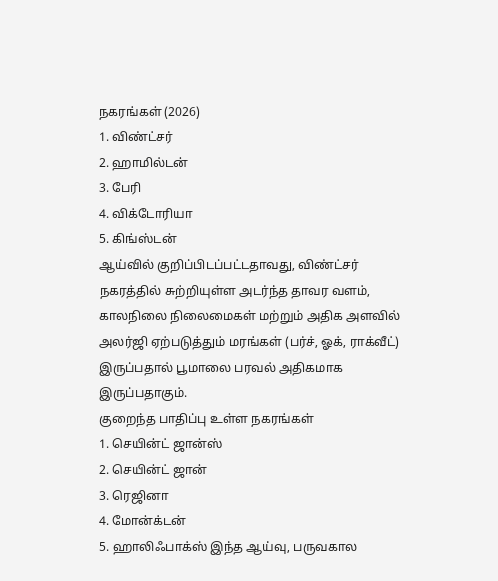நகரங்கள் (2026)
1. விண்ட்சர்
2. ஹாமில்டன்
3. பேரி
4. விக்டோரியா
5. கிங்ஸ்டன்
ஆய்வில் குறிப்பிடப்பட்டதாவது, விண்ட்சர் நகரத்தில் சுற்றியுள்ள அடர்ந்த தாவர வளம், காலநிலை நிலைமைகள் மற்றும் அதிக அளவில் அலர்ஜி ஏற்படுத்தும் மரங்கள் (பர்ச், ஓக், ராக்வீட்) இருப்பதால் பூமாலை பரவல் அதிகமாக இருப்பதாகும்.
குறைந்த பாதிப்பு உள்ள நகரங்கள்
1. செயின்ட் ஜான்ஸ்
2. செயின்ட் ஜான்
3. ரெஜினா
4. மோன்க்டன்
5. ஹாலிஃபாக்ஸ் இந்த ஆய்வு, பருவகால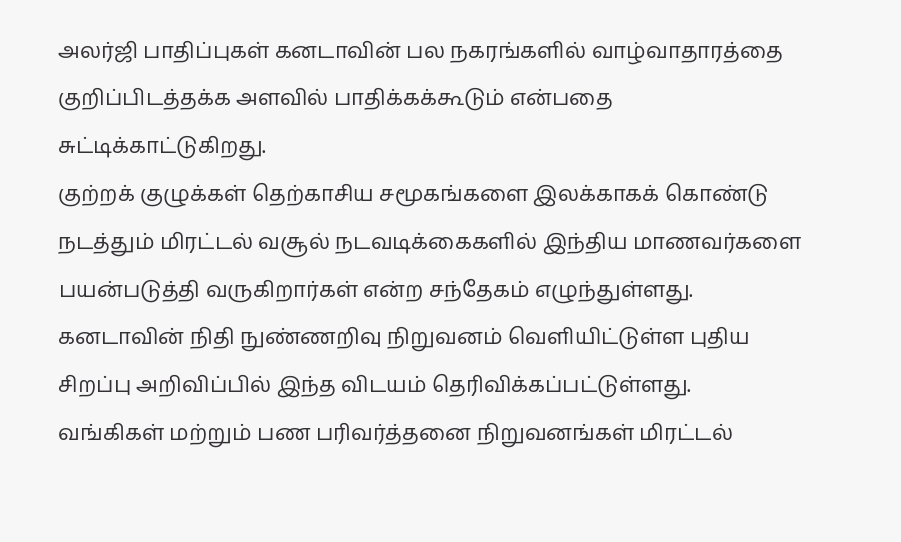அலர்ஜி பாதிப்புகள் கனடாவின் பல நகரங்களில் வாழ்வாதாரத்தை குறிப்பிடத்தக்க அளவில் பாதிக்கக்கூடும் என்பதை சுட்டிக்காட்டுகிறது.
குற்றக் குழுக்கள் தெற்காசிய சமூகங்களை இலக்காகக் கொண்டு நடத்தும் மிரட்டல் வசூல் நடவடிக்கைகளில் இந்திய மாணவர்களை பயன்படுத்தி வருகிறார்கள் என்ற சந்தேகம் எழுந்துள்ளது.
கனடாவின் நிதி நுண்ணறிவு நிறுவனம் வெளியிட்டுள்ள புதிய சிறப்பு அறிவிப்பில் இந்த விடயம் தெரிவிக்கப்பட்டுள்ளது.
வங்கிகள் மற்றும் பண பரிவர்த்தனை நிறுவனங்கள் மிரட்டல்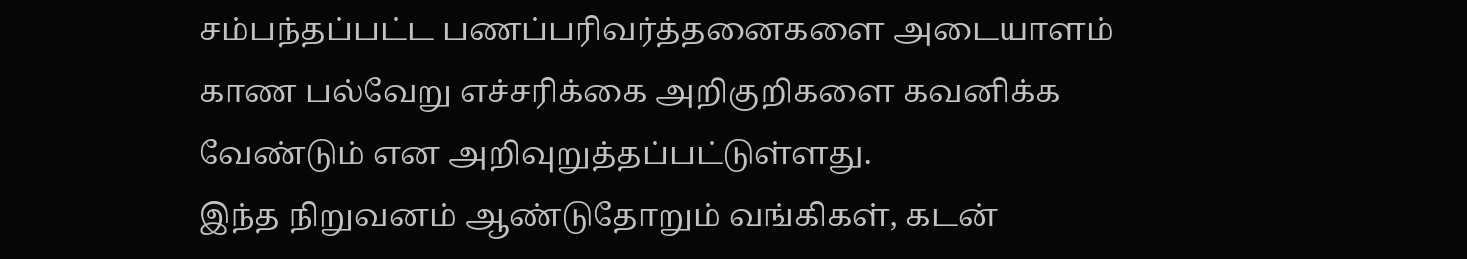சம்பந்தப்பட்ட பணப்பரிவர்த்தனைகளை அடையாளம் காண பல்வேறு எச்சரிக்கை அறிகுறிகளை கவனிக்க வேண்டும் என அறிவுறுத்தப்பட்டுள்ளது.
இந்த நிறுவனம் ஆண்டுதோறும் வங்கிகள், கடன்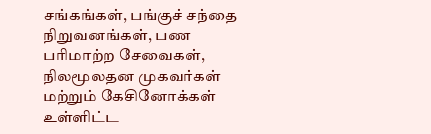சங்கங்கள், பங்குச் சந்தை நிறுவனங்கள், பண பரிமாற்ற சேவைகள், நிலமூலதன முகவர்கள் மற்றும் கேசினோக்கள் உள்ளிட்ட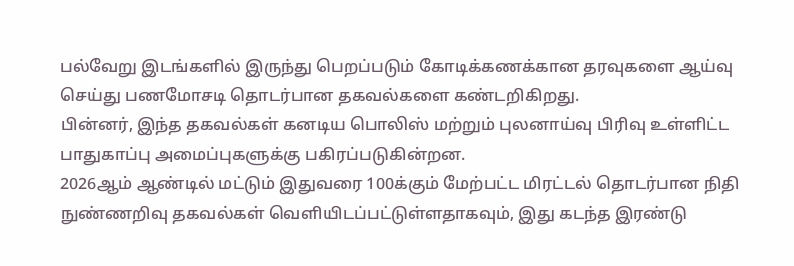பல்வேறு இடங்களில் இருந்து பெறப்படும் கோடிக்கணக்கான தரவுகளை ஆய்வு செய்து பணமோசடி தொடர்பான தகவல்களை கண்டறிகிறது.
பின்னர், இந்த தகவல்கள் கனடிய பொலிஸ் மற்றும் புலனாய்வு பிரிவு உள்ளிட்ட பாதுகாப்பு அமைப்புகளுக்கு பகிரப்படுகின்றன.
2026ஆம் ஆண்டில் மட்டும் இதுவரை 100க்கும் மேற்பட்ட மிரட்டல் தொடர்பான நிதி நுண்ணறிவு தகவல்கள் வெளியிடப்பட்டுள்ளதாகவும், இது கடந்த இரண்டு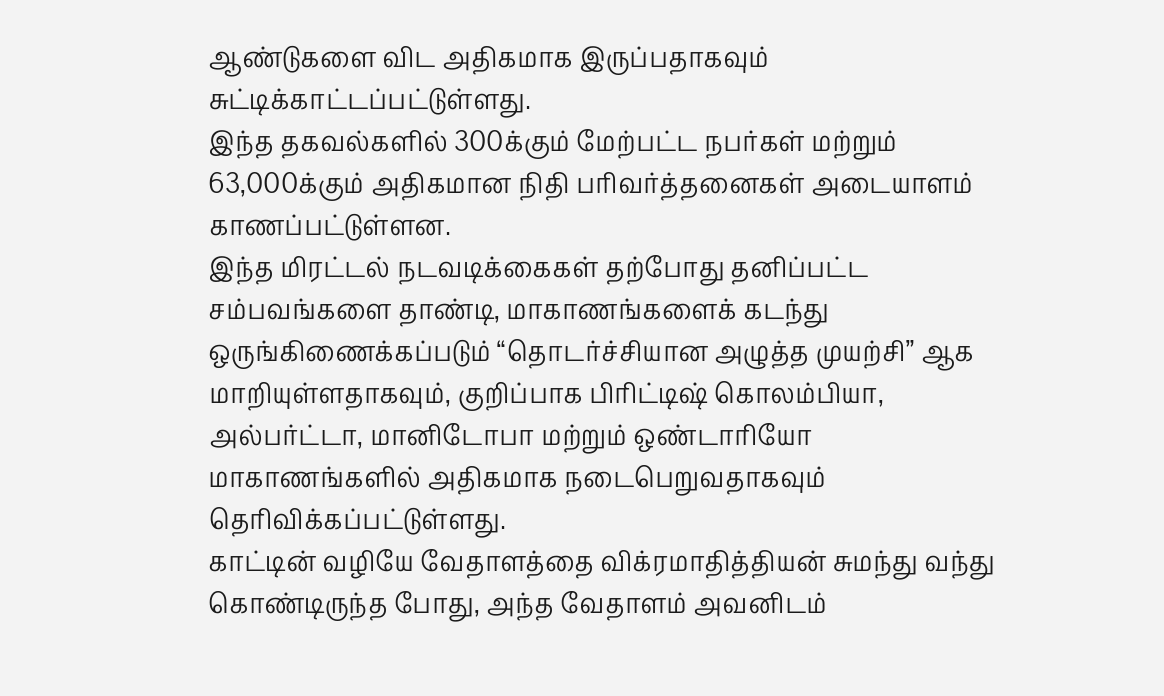ஆண்டுகளை விட அதிகமாக இருப்பதாகவும் சுட்டிக்காட்டப்பட்டுள்ளது.
இந்த தகவல்களில் 300க்கும் மேற்பட்ட நபர்கள் மற்றும் 63,000க்கும் அதிகமான நிதி பரிவர்த்தனைகள் அடையாளம் காணப்பட்டுள்ளன.
இந்த மிரட்டல் நடவடிக்கைகள் தற்போது தனிப்பட்ட சம்பவங்களை தாண்டி, மாகாணங்களைக் கடந்து ஒருங்கிணைக்கப்படும் “தொடர்ச்சியான அழுத்த முயற்சி” ஆக மாறியுள்ளதாகவும், குறிப்பாக பிரிட்டிஷ் கொலம்பியா, அல்பர்ட்டா, மானிடோபா மற்றும் ஒண்டாரியோ மாகாணங்களில் அதிகமாக நடைபெறுவதாகவும் தெரிவிக்கப்பட்டுள்ளது.
காட்டின் வழியே வேதாளத்தை விக்ரமாதித்தியன் சுமந்து வந்து கொண்டிருந்த போது, அந்த வேதாளம் அவனிடம்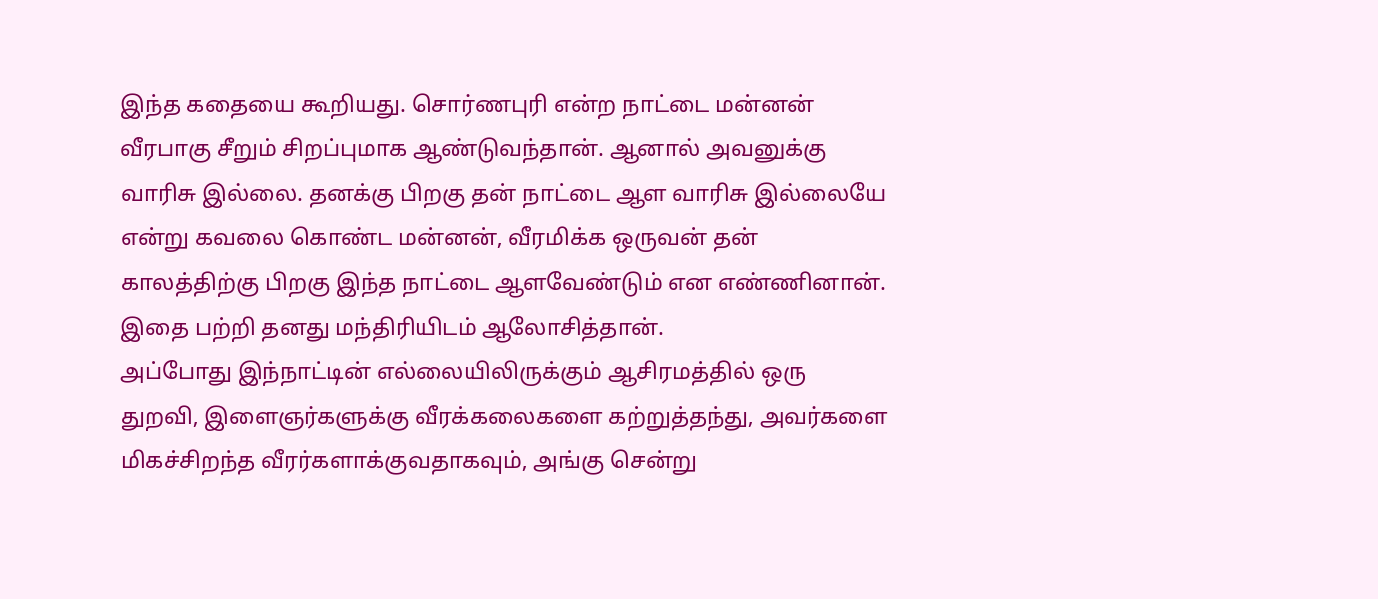இந்த கதையை கூறியது. சொர்ணபுரி என்ற நாட்டை மன்னன் வீரபாகு சீறும் சிறப்புமாக ஆண்டுவந்தான். ஆனால் அவனுக்கு வாரிசு இல்லை. தனக்கு பிறகு தன் நாட்டை ஆள வாரிசு இல்லையே என்று கவலை கொண்ட மன்னன், வீரமிக்க ஒருவன் தன் காலத்திற்கு பிறகு இந்த நாட்டை ஆளவேண்டும் என எண்ணினான். இதை பற்றி தனது மந்திரியிடம் ஆலோசித்தான்.
அப்போது இந்நாட்டின் எல்லையிலிருக்கும் ஆசிரமத்தில் ஒரு துறவி, இளைஞர்களுக்கு வீரக்கலைகளை கற்றுத்தந்து, அவர்களை மிகச்சிறந்த வீரர்களாக்குவதாகவும், அங்கு சென்று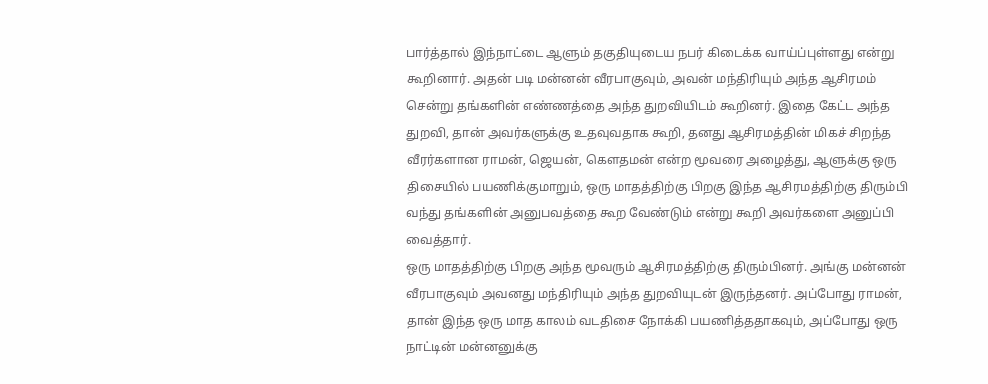பார்த்தால் இந்நாட்டை ஆளும் தகுதியுடைய நபர் கிடைக்க வாய்ப்புள்ளது என்று கூறினார். அதன் படி மன்னன் வீரபாகுவும், அவன் மந்திரியும் அந்த ஆசிரமம் சென்று தங்களின் எண்ணத்தை அந்த துறவியிடம் கூறினர். இதை கேட்ட அந்த துறவி, தான் அவர்களுக்கு உதவுவதாக கூறி, தனது ஆசிரமத்தின் மிகச் சிறந்த வீரர்களான ராமன், ஜெயன், கௌதமன் என்ற மூவரை அழைத்து, ஆளுக்கு ஒரு திசையில் பயணிக்குமாறும், ஒரு மாதத்திற்கு பிறகு இந்த ஆசிரமத்திற்கு திரும்பி வந்து தங்களின் அனுபவத்தை கூற வேண்டும் என்று கூறி அவர்களை அனுப்பி வைத்தார்.
ஒரு மாதத்திற்கு பிறகு அந்த மூவரும் ஆசிரமத்திற்கு திரும்பினர். அங்கு மன்னன் வீரபாகுவும் அவனது மந்திரியும் அந்த துறவியுடன் இருந்தனர். அப்போது ராமன், தான் இந்த ஒரு மாத காலம் வடதிசை நோக்கி பயணித்ததாகவும், அப்போது ஒரு நாட்டின் மன்னனுக்கு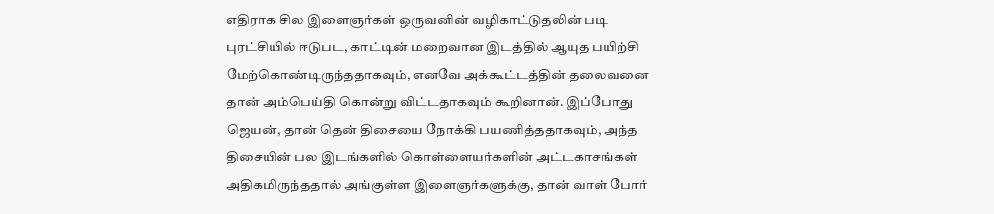எதிராக சில இளைஞர்கள் ஒருவனின் வழிகாட்டுதலின் படி புரட்சியில் ஈடுபட, காட்டின் மறைவான இடத்தில் ஆயுத பயிற்சி மேற்கொண்டிருந்ததாகவும், எனவே அக்கூட்டத்தின் தலைவனை தான் அம்பெய்தி கொன்று விட்டதாகவும் கூறினான். இப்போது ஜெயன், தான் தென் திசையை நோக்கி பயணித்ததாகவும், அந்த திசையின் பல இடங்களில் கொள்ளையர்களின் அட்டகாசங்கள் அதிகமிருந்ததால் அங்குள்ள இளைஞர்களுக்கு, தான் வாள் போர்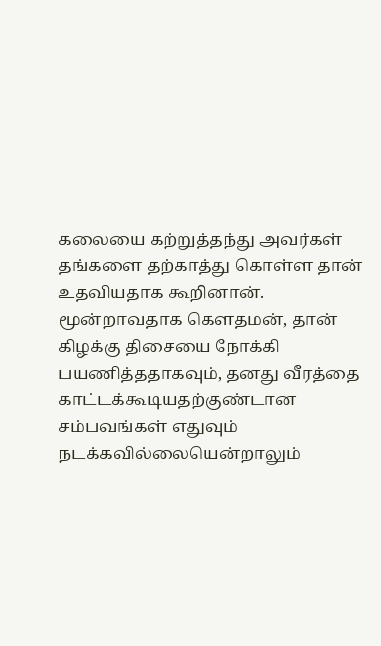கலையை கற்றுத்தந்து அவர்கள் தங்களை தற்காத்து கொள்ள தான் உதவியதாக கூறினான்.
மூன்றாவதாக கௌதமன், தான் கிழக்கு திசையை நோக்கி பயணித்ததாகவும், தனது வீரத்தை காட்டக்கூடியதற்குண்டான சம்பவங்கள் எதுவும் நடக்கவில்லையென்றாலும்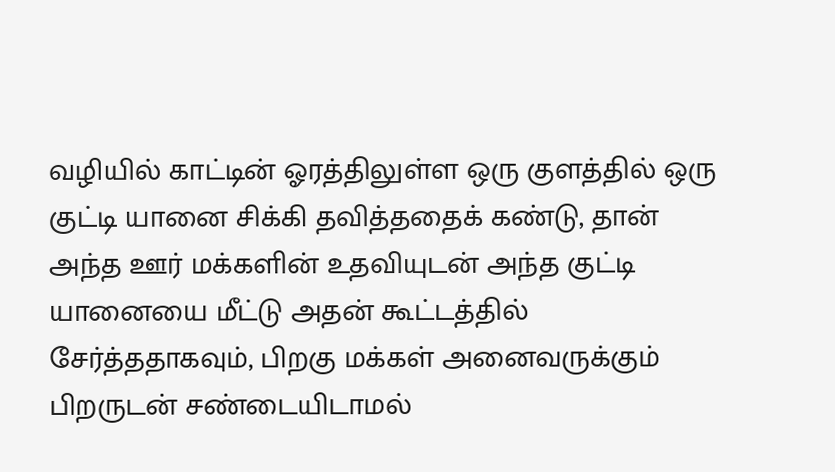வழியில் காட்டின் ஓரத்திலுள்ள ஒரு குளத்தில் ஒரு குட்டி யானை சிக்கி தவித்ததைக் கண்டு, தான் அந்த ஊர் மக்களின் உதவியுடன் அந்த குட்டி யானையை மீட்டு அதன் கூட்டத்தில் சேர்த்ததாகவும், பிறகு மக்கள் அனைவருக்கும் பிறருடன் சண்டையிடாமல்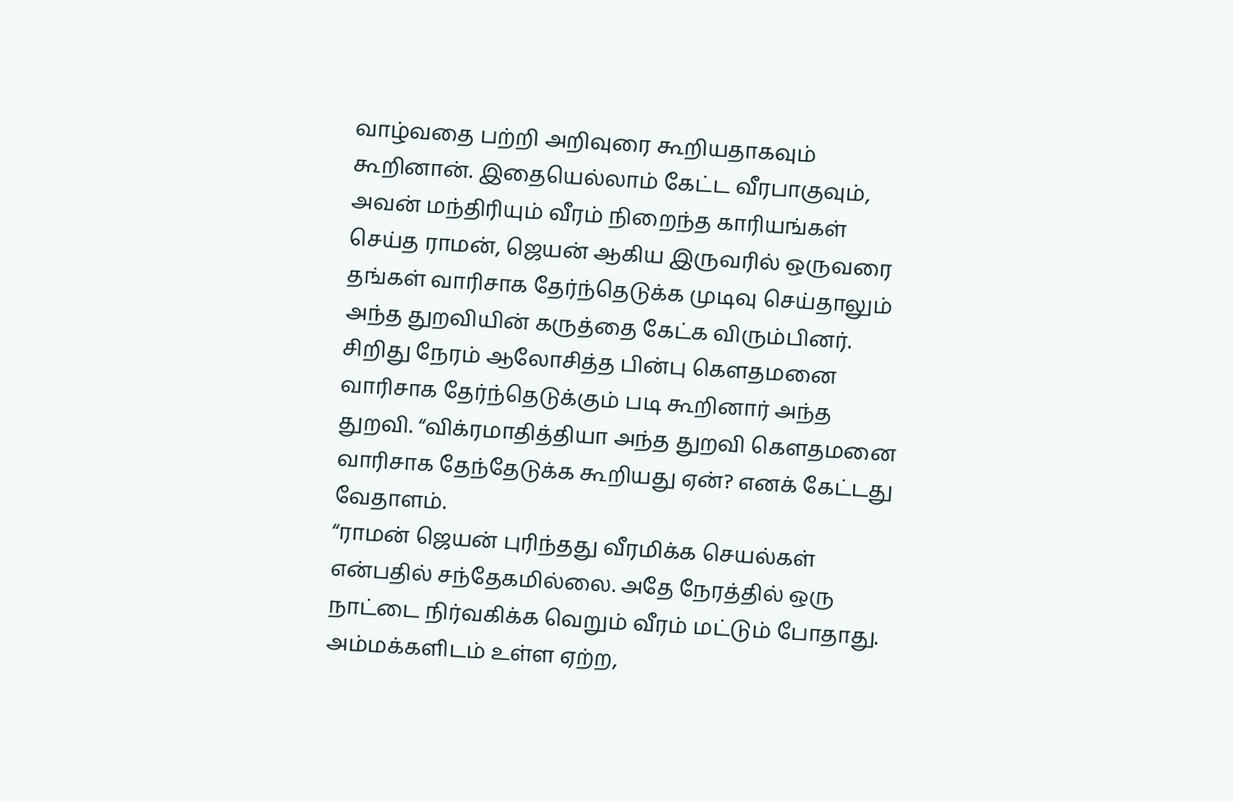வாழ்வதை பற்றி அறிவுரை கூறியதாகவும் கூறினான். இதையெல்லாம் கேட்ட வீரபாகுவும், அவன் மந்திரியும் வீரம் நிறைந்த காரியங்கள் செய்த ராமன், ஜெயன் ஆகிய இருவரில் ஒருவரை தங்கள் வாரிசாக தேர்ந்தெடுக்க முடிவு செய்தாலும் அந்த துறவியின் கருத்தை கேட்க விரும்பினர்.
சிறிது நேரம் ஆலோசித்த பின்பு கௌதமனை வாரிசாக தேர்ந்தெடுக்கும் படி கூறினார் அந்த துறவி. “விக்ரமாதித்தியா அந்த துறவி கௌதமனை வாரிசாக தேந்தேடுக்க கூறியது ஏன்? எனக் கேட்டது வேதாளம்.
“ராமன் ஜெயன் புரிந்தது வீரமிக்க செயல்கள் என்பதில் சந்தேகமில்லை. அதே நேரத்தில் ஒரு நாட்டை நிர்வகிக்க வெறும் வீரம் மட்டும் போதாது. அம்மக்களிடம் உள்ள ஏற்ற,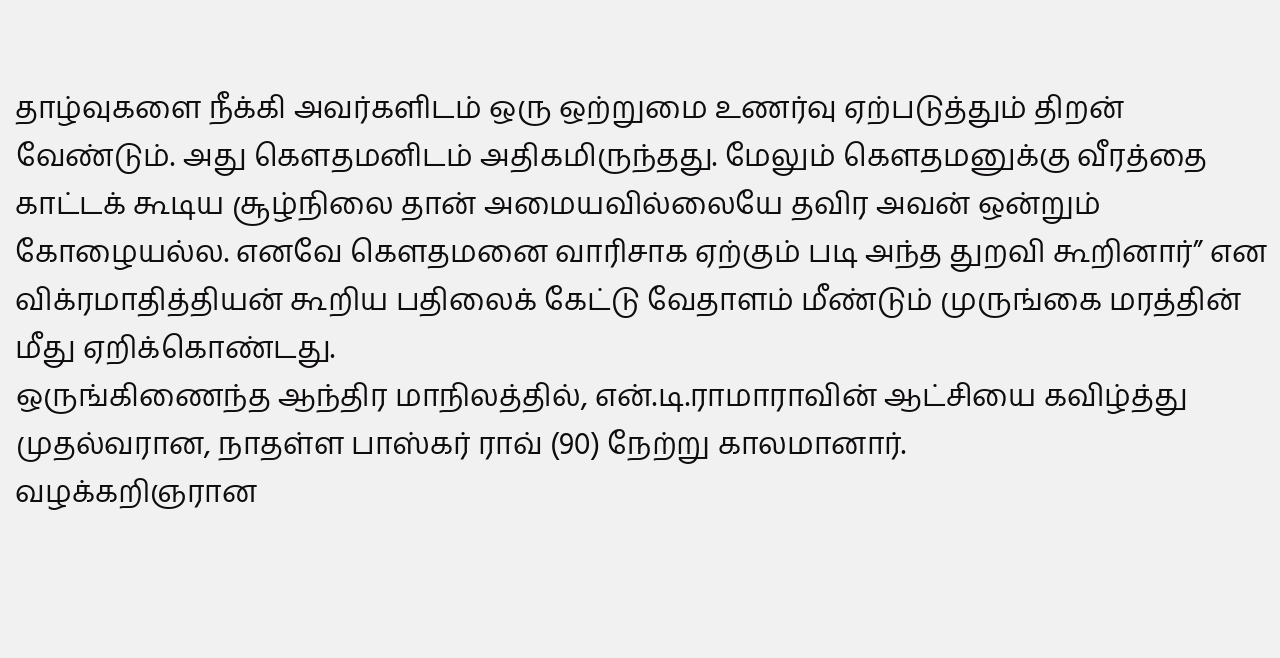தாழ்வுகளை நீக்கி அவர்களிடம் ஒரு ஒற்றுமை உணர்வு ஏற்படுத்தும் திறன் வேண்டும். அது கௌதமனிடம் அதிகமிருந்தது. மேலும் கௌதமனுக்கு வீரத்தை காட்டக் கூடிய சூழ்நிலை தான் அமையவில்லையே தவிர அவன் ஒன்றும் கோழையல்ல. எனவே கௌதமனை வாரிசாக ஏற்கும் படி அந்த துறவி கூறினார்” என விக்ரமாதித்தியன் கூறிய பதிலைக் கேட்டு வேதாளம் மீண்டும் முருங்கை மரத்தின் மீது ஏறிக்கொண்டது.
ஒருங்கிணைந்த ஆந்திர மாநிலத்தில், என்.டி.ராமாராவின் ஆட்சியை கவிழ்த்து முதல்வரான, நாதள்ள பாஸ்கர் ராவ் (90) நேற்று காலமானார்.
வழக்கறிஞரான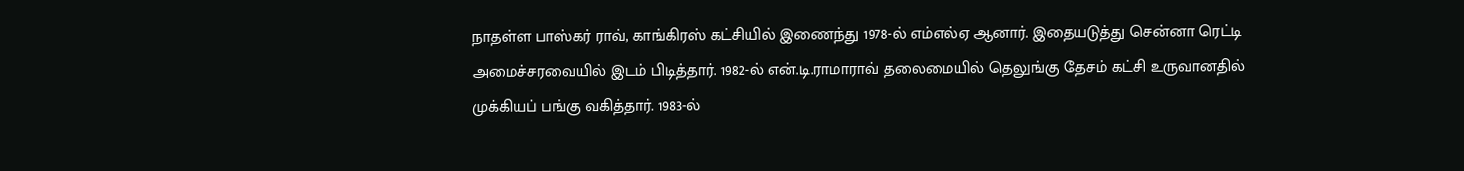நாதள்ள பாஸ்கர் ராவ், காங்கிரஸ் கட்சியில் இணைந்து 1978-ல் எம்எல்ஏ ஆனார். இதையடுத்து சென்னா ரெட்டி அமைச்சரவையில் இடம் பிடித்தார். 1982-ல் என்.டி.ராமாராவ் தலைமையில் தெலுங்கு தேசம் கட்சி உருவானதில் முக்கியப் பங்கு வகித்தார். 1983-ல்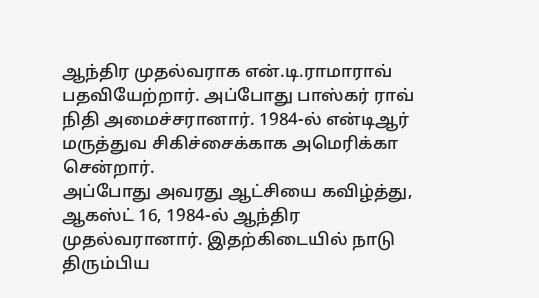ஆந்திர முதல்வராக என்.டி.ராமாராவ் பதவியேற்றார். அப்போது பாஸ்கர் ராவ் நிதி அமைச்சரானார். 1984-ல் என்டிஆர் மருத்துவ சிகிச்சைக்காக அமெரிக்கா சென்றார்.
அப்போது அவரது ஆட்சியை கவிழ்த்து, ஆகஸ்ட் 16, 1984-ல் ஆந்திர முதல்வரானார். இதற்கிடையில் நாடு திரும்பிய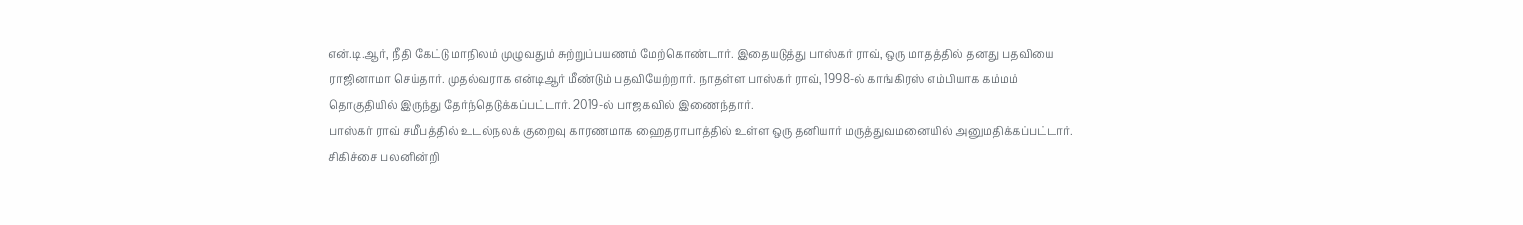என்.டி.ஆர், நீதி கேட்டு மாநிலம் முழுவதும் சுற்றுப்பயணம் மேற்கொண்டார். இதையடுத்து பாஸ்கர் ராவ், ஒரு மாதத்தில் தனது பதவியை ராஜினாமா செய்தார். முதல்வராக என்டிஆர் மீண்டும் பதவியேற்றார். நாதள்ள பாஸ்கர் ராவ், 1998-ல் காங்கிரஸ் எம்பியாக கம்மம் தொகுதியில் இருந்து தேர்ந்தெடுக்கப்பட்டார். 2019-ல் பாஜகவில் இணைந்தார்.
பாஸ்கர் ராவ் சமீபத்தில் உடல்நலக் குறைவு காரணமாக ஹைதராபாத்தில் உள்ள ஒரு தனியார் மருத்துவமனையில் அனுமதிக்கப்பட்டார். சிகிச்சை பலனின்றி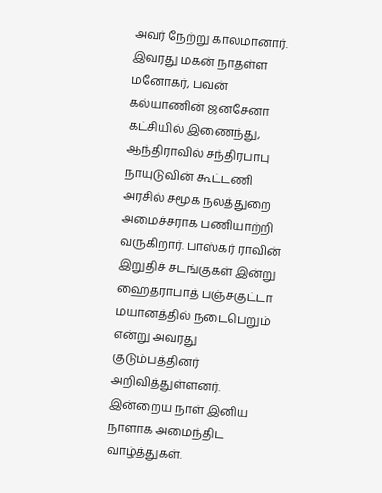அவர் நேற்று காலமானார். இவரது மகன் நாதள்ள மனோகர், பவன் கல்யாணின் ஜனசேனா கட்சியில் இணைந்து, ஆந்திராவில் சந்திரபாபு நாயுடுவின் கூட்டணி அரசில் சமூக நலத்துறை அமைச்சராக பணியாற்றி வருகிறார். பாஸ்கர் ராவின் இறுதிச் சடங்குகள் இன்று ஹைதராபாத் பஞ்சகுட்டா மயானத்தில் நடைபெறும் என்று அவரது குடும்பத்தினர் அறிவித்துள்ளனர்.
இன்றைய நாள் இனிய நாளாக அமைந்திட வாழ்த்துகள்.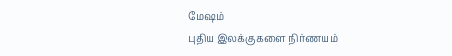மேஷம்
புதிய இலக்குகளை நிர்ணயம்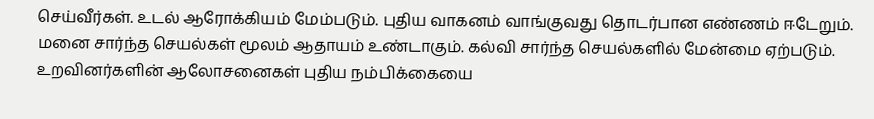செய்வீர்கள். உடல் ஆரோக்கியம் மேம்படும். புதிய வாகனம் வாங்குவது தொடர்பான எண்ணம் ஈடேறும். மனை சார்ந்த செயல்கள் மூலம் ஆதாயம் உண்டாகும். கல்வி சார்ந்த செயல்களில் மேன்மை ஏற்படும். உறவினர்களின் ஆலோசனைகள் புதிய நம்பிக்கையை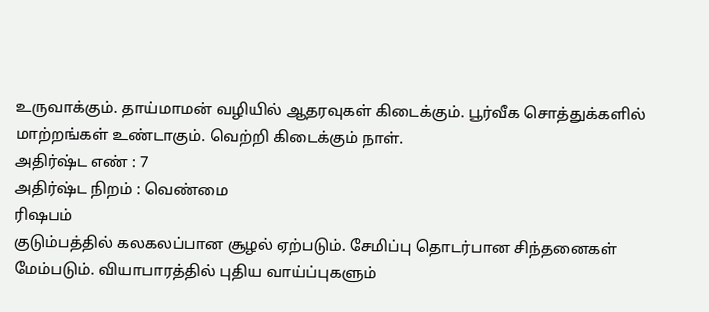உருவாக்கும். தாய்மாமன் வழியில் ஆதரவுகள் கிடைக்கும். பூர்வீக சொத்துக்களில் மாற்றங்கள் உண்டாகும். வெற்றி கிடைக்கும் நாள்.
அதிர்ஷ்ட எண் : 7
அதிர்ஷ்ட நிறம் : வெண்மை
ரிஷபம்
குடும்பத்தில் கலகலப்பான சூழல் ஏற்படும். சேமிப்பு தொடர்பான சிந்தனைகள் மேம்படும். வியாபாரத்தில் புதிய வாய்ப்புகளும்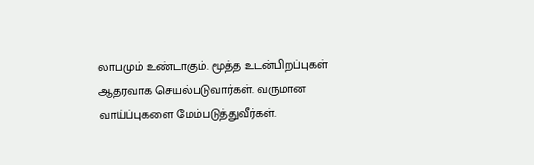லாபமும் உண்டாகும். மூத்த உடன்பிறப்புகள் ஆதரவாக செயல்படுவார்கள். வருமான வாய்ப்புகளை மேம்படுத்துவீர்கள்.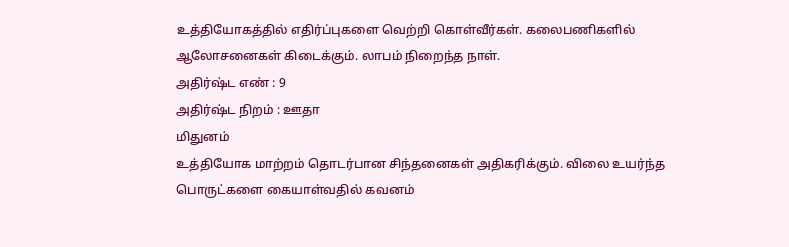உத்தியோகத்தில் எதிர்ப்புகளை வெற்றி கொள்வீர்கள். கலைபணிகளில் ஆலோசனைகள் கிடைக்கும். லாபம் நிறைந்த நாள்.
அதிர்ஷ்ட எண் : 9
அதிர்ஷ்ட நிறம் : ஊதா
மிதுனம்
உத்தியோக மாற்றம் தொடர்பான சிந்தனைகள் அதிகரிக்கும். விலை உயர்ந்த பொருட்களை கையாள்வதில் கவனம்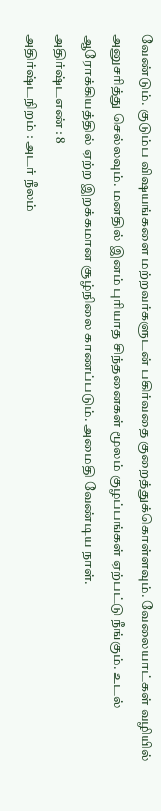வேண்டும். குடும்ப விஷயங்களை மற்றவர்களுடன் பகிர்வதை குறைத்துக்கொள்ளவும். வேலையாட்கள் வழியில் அனுசரித்து செல்லவும். மனதில் இனம் புரியாத சிந்தனைகள் மூலம் குழப்பங்கள் ஏற்பட்டு நீங்கும். உடல் ஆரோக்கியத்தில் ஏற்ற இறக்கமான சூழ்நிலை காணப்படும். அமைதி வேண்டிய நாள்.
அதிர்ஷ்டஎண் : 8
அதிர்ஷ்டநிறம் : அடர் நீலம்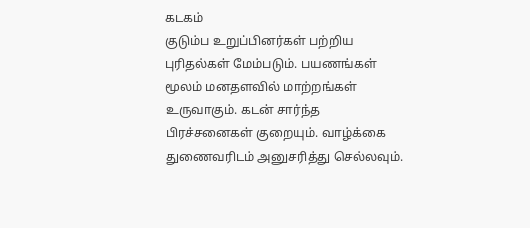கடகம்
குடும்ப உறுப்பினர்கள் பற்றிய புரிதல்கள் மேம்படும். பயணங்கள் மூலம் மனதளவில் மாற்றங்கள் உருவாகும். கடன் சார்ந்த பிரச்சனைகள் குறையும். வாழ்க்கை துணைவரிடம் அனுசரித்து செல்லவும்.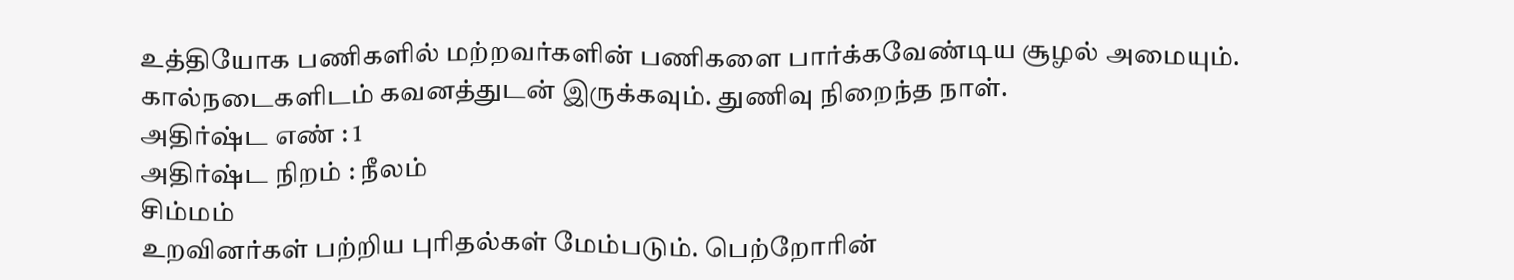உத்தியோக பணிகளில் மற்றவர்களின் பணிகளை பார்க்கவேண்டிய சூழல் அமையும். கால்நடைகளிடம் கவனத்துடன் இருக்கவும். துணிவு நிறைந்த நாள்.
அதிர்ஷ்ட எண் : 1
அதிர்ஷ்ட நிறம் : நீலம்
சிம்மம்
உறவினர்கள் பற்றிய புரிதல்கள் மேம்படும். பெற்றோரின்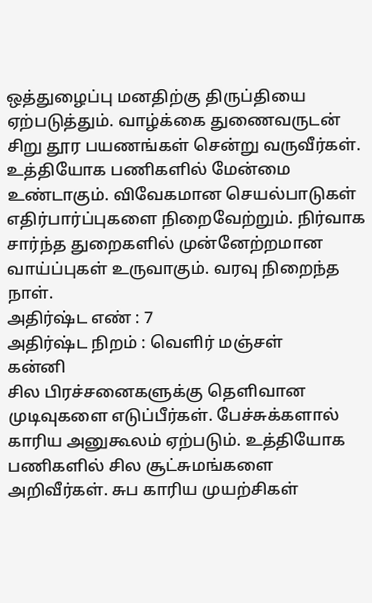ஒத்துழைப்பு மனதிற்கு திருப்தியை ஏற்படுத்தும். வாழ்க்கை துணைவருடன் சிறு தூர பயணங்கள் சென்று வருவீர்கள். உத்தியோக பணிகளில் மேன்மை உண்டாகும். விவேகமான செயல்பாடுகள் எதிர்பார்ப்புகளை நிறைவேற்றும். நிர்வாக சார்ந்த துறைகளில் முன்னேற்றமான வாய்ப்புகள் உருவாகும். வரவு நிறைந்த நாள்.
அதிர்ஷ்ட எண் : 7
அதிர்ஷ்ட நிறம் : வெளிர் மஞ்சள்
கன்னி
சில பிரச்சனைகளுக்கு தெளிவான முடிவுகளை எடுப்பீர்கள். பேச்சுக்களால் காரிய அனுகூலம் ஏற்படும். உத்தியோக பணிகளில் சில சூட்சுமங்களை அறிவீர்கள். சுப காரிய முயற்சிகள்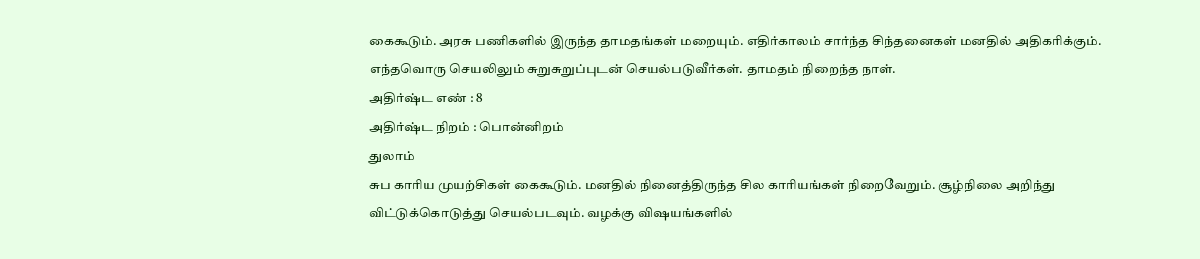கைகூடும். அரசு பணிகளில் இருந்த தாமதங்கள் மறையும். எதிர்காலம் சார்ந்த சிந்தனைகள் மனதில் அதிகரிக்கும். எந்தவொரு செயலிலும் சுறுசுறுப்புடன் செயல்படுவீர்கள். தாமதம் நிறைந்த நாள்.
அதிர்ஷ்ட எண் : 8
அதிர்ஷ்ட நிறம் : பொன்னிறம்
துலாம்
சுப காரிய முயற்சிகள் கைகூடும். மனதில் நினைத்திருந்த சில காரியங்கள் நிறைவேறும். சூழ்நிலை அறிந்து விட்டுக்கொடுத்து செயல்படவும். வழக்கு விஷயங்களில்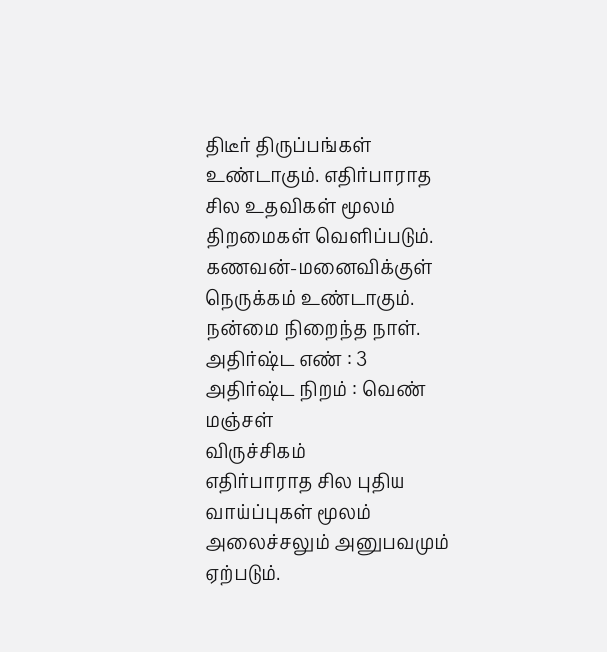திடீர் திருப்பங்கள் உண்டாகும். எதிர்பாராத சில உதவிகள் மூலம் திறமைகள் வெளிப்படும். கணவன்-மனைவிக்குள் நெருக்கம் உண்டாகும். நன்மை நிறைந்த நாள்.
அதிர்ஷ்ட எண் : 3
அதிர்ஷ்ட நிறம் : வெண் மஞ்சள்
விருச்சிகம்
எதிர்பாராத சில புதிய வாய்ப்புகள் மூலம் அலைச்சலும் அனுபவமும் ஏற்படும்.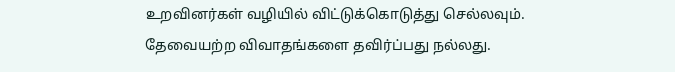உறவினர்கள் வழியில் விட்டுக்கொடுத்து செல்லவும். தேவையற்ற விவாதங்களை தவிர்ப்பது நல்லது.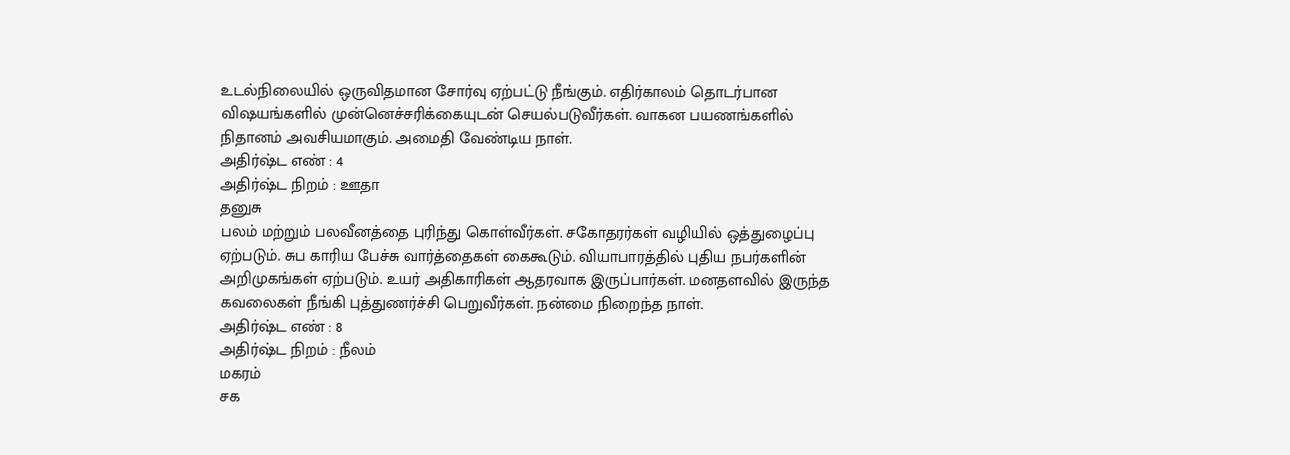உடல்நிலையில் ஒருவிதமான சோர்வு ஏற்பட்டு நீங்கும். எதிர்காலம் தொடர்பான விஷயங்களில் முன்னெச்சரிக்கையுடன் செயல்படுவீர்கள். வாகன பயணங்களில் நிதானம் அவசியமாகும். அமைதி வேண்டிய நாள்.
அதிர்ஷ்ட எண் : 4
அதிர்ஷ்ட நிறம் : ஊதா
தனுசு
பலம் மற்றும் பலவீனத்தை புரிந்து கொள்வீர்கள். சகோதரர்கள் வழியில் ஒத்துழைப்பு ஏற்படும். சுப காரிய பேச்சு வார்த்தைகள் கைகூடும். வியாபாரத்தில் புதிய நபர்களின் அறிமுகங்கள் ஏற்படும். உயர் அதிகாரிகள் ஆதரவாக இருப்பார்கள். மனதளவில் இருந்த கவலைகள் நீங்கி புத்துணர்ச்சி பெறுவீர்கள். நன்மை நிறைந்த நாள்.
அதிர்ஷ்ட எண் : 8
அதிர்ஷ்ட நிறம் : நீலம்
மகரம்
சக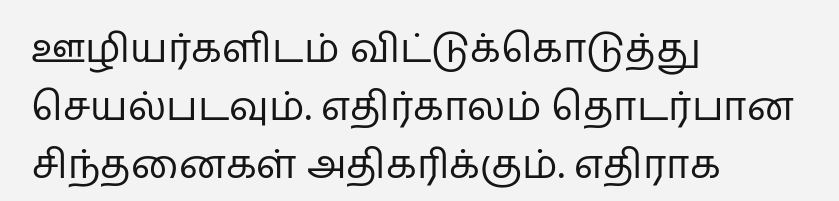ஊழியர்களிடம் விட்டுக்கொடுத்து செயல்படவும். எதிர்காலம் தொடர்பான சிந்தனைகள் அதிகரிக்கும். எதிராக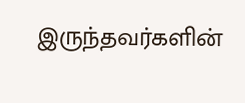இருந்தவர்களின்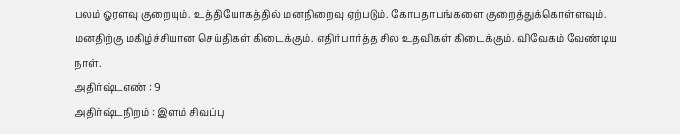பலம் ஓரளவு குறையும். உத்தியோகத்தில் மனநிறைவு ஏற்படும். கோபதாபங்களை குறைத்துக்கொள்ளவும். மனதிற்கு மகிழ்ச்சியான செய்திகள் கிடைக்கும். எதிர்பார்த்த சில உதவிகள் கிடைக்கும். விவேகம் வேண்டிய நாள்.
அதிர்ஷ்டஎண் : 9
அதிர்ஷ்டநிறம் : இளம் சிவப்பு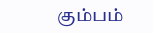கும்பம்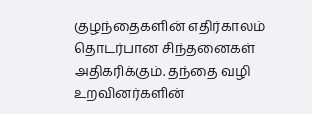குழந்தைகளின் எதிர்காலம் தொடர்பான சிந்தனைகள் அதிகரிக்கும். தந்தை வழி உறவினர்களின்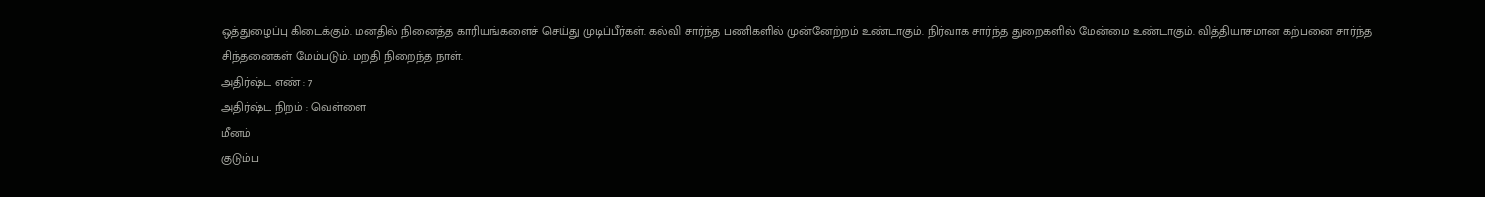ஒத்துழைப்பு கிடைக்கும். மனதில் நினைத்த காரியங்களைச் செய்து முடிப்பீர்கள். கல்வி சார்ந்த பணிகளில் முன்னேற்றம் உண்டாகும். நிர்வாக சார்ந்த துறைகளில் மேன்மை உண்டாகும். வித்தியாசமான கற்பனை சார்ந்த சிந்தனைகள் மேம்படும். மறதி நிறைந்த நாள்.
அதிர்ஷ்ட எண் : 7
அதிர்ஷ்ட நிறம் : வெள்ளை
மீனம்
குடும்ப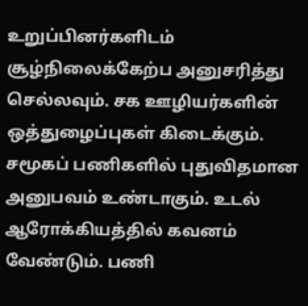உறுப்பினர்களிடம் சூழ்நிலைக்கேற்ப அனுசரித்து செல்லவும். சக ஊழியர்களின் ஒத்துழைப்புகள் கிடைக்கும். சமூகப் பணிகளில் புதுவிதமான அனுபவம் உண்டாகும். உடல் ஆரோக்கியத்தில் கவனம் வேண்டும். பணி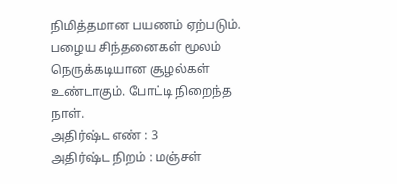நிமித்தமான பயணம் ஏற்படும். பழைய சிந்தனைகள் மூலம் நெருக்கடியான சூழல்கள் உண்டாகும். போட்டி நிறைந்த நாள்.
அதிர்ஷ்ட எண் : 3
அதிர்ஷ்ட நிறம் : மஞ்சள்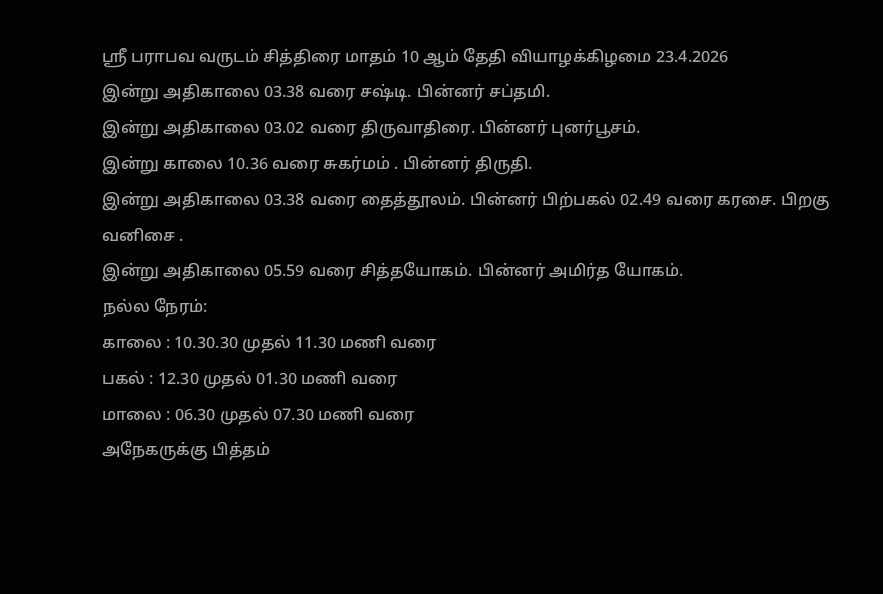ஸ்ரீ பராபவ வருடம் சித்திரை மாதம் 10 ஆம் தேதி வியாழக்கிழமை 23.4.2026
இன்று அதிகாலை 03.38 வரை சஷ்டி. பின்னர் சப்தமி.
இன்று அதிகாலை 03.02 வரை திருவாதிரை. பின்னர் புனர்பூசம்.
இன்று காலை 10.36 வரை சுகர்மம் . பின்னர் திருதி.
இன்று அதிகாலை 03.38 வரை தைத்தூலம். பின்னர் பிற்பகல் 02.49 வரை கரசை. பிறகு வனிசை .
இன்று அதிகாலை 05.59 வரை சித்தயோகம். பின்னர் அமிர்த யோகம்.
நல்ல நேரம்:
காலை : 10.30.30 முதல் 11.30 மணி வரை
பகல் : 12.30 முதல் 01.30 மணி வரை
மாலை : 06.30 முதல் 07.30 மணி வரை
அநேகருக்கு பித்தம்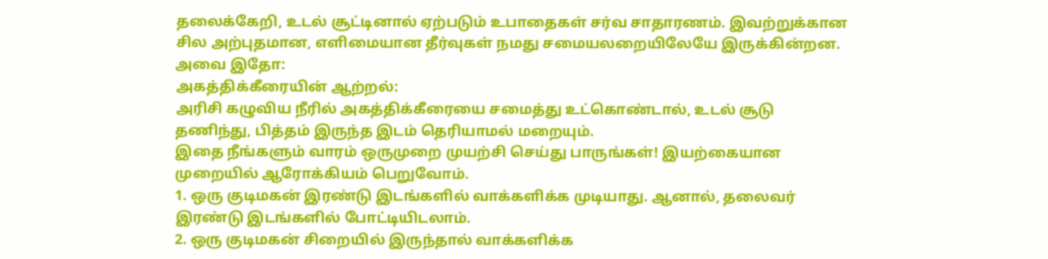தலைக்கேறி, உடல் சூட்டினால் ஏற்படும் உபாதைகள் சர்வ சாதாரணம். இவற்றுக்கான சில அற்புதமான, எளிமையான தீர்வுகள் நமது சமையலறையிலேயே இருக்கின்றன. அவை இதோ:
அகத்திக்கீரையின் ஆற்றல்:
அரிசி கழுவிய நீரில் அகத்திக்கீரையை சமைத்து உட்கொண்டால், உடல் சூடு தணிந்து, பித்தம் இருந்த இடம் தெரியாமல் மறையும்.
இதை நீங்களும் வாரம் ஒருமுறை முயற்சி செய்து பாருங்கள்! இயற்கையான முறையில் ஆரோக்கியம் பெறுவோம்.
1. ஒரு குடிமகன் இரண்டு இடங்களில் வாக்களிக்க முடியாது. ஆனால், தலைவர் இரண்டு இடங்களில் போட்டியிடலாம்.
2. ஒரு குடிமகன் சிறையில் இருந்தால் வாக்களிக்க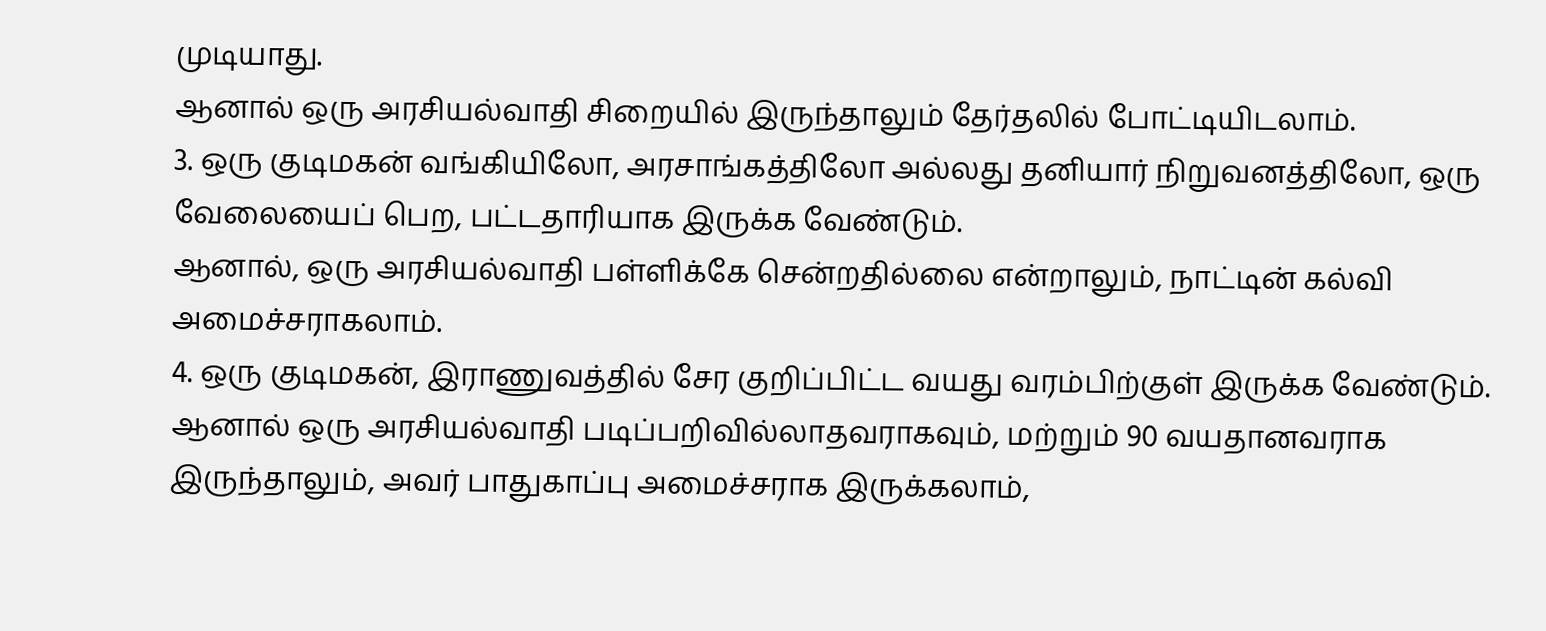முடியாது.
ஆனால் ஒரு அரசியல்வாதி சிறையில் இருந்தாலும் தேர்தலில் போட்டியிடலாம்.
3. ஒரு குடிமகன் வங்கியிலோ, அரசாங்கத்திலோ அல்லது தனியார் நிறுவனத்திலோ, ஒரு வேலையைப் பெற, பட்டதாரியாக இருக்க வேண்டும்.
ஆனால், ஒரு அரசியல்வாதி பள்ளிக்கே சென்றதில்லை என்றாலும், நாட்டின் கல்வி அமைச்சராகலாம்.
4. ஒரு குடிமகன், இராணுவத்தில் சேர குறிப்பிட்ட வயது வரம்பிற்குள் இருக்க வேண்டும்.
ஆனால் ஒரு அரசியல்வாதி படிப்பறிவில்லாதவராகவும், மற்றும் 90 வயதானவராக இருந்தாலும், அவர் பாதுகாப்பு அமைச்சராக இருக்கலாம்,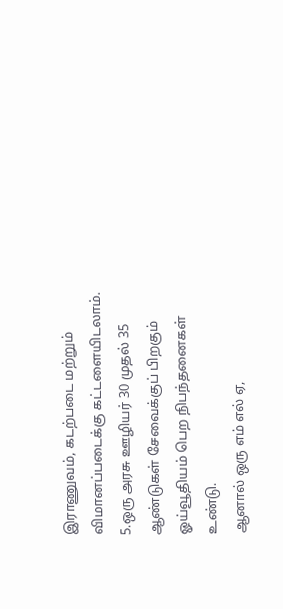இராணுவம், கடற்படை மற்றும் விமானப்படைக்கு கட்டளையிடலாம்.
5.ஒரு அரசு ஊழியர் 30 முதல் 35 ஆண்டுகள் சேவைக்குப் பிறகும் ஓய்வூதியம் பெற நிபந்தனைகள் உண்டு.
ஆனால் ஒரு எம் எல் ஏ,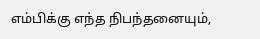எம்பிக்கு எந்த நிபந்தனையும்,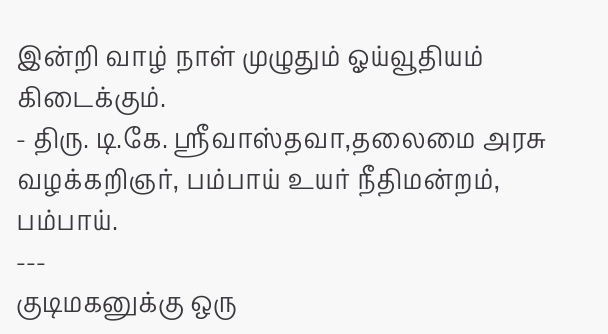இன்றி வாழ் நாள் முழுதும் ஓய்வூதியம் கிடைக்கும்.
- திரு. டி.கே. ஸ்ரீவாஸ்தவா,தலைமை அரசு வழக்கறிஞர், பம்பாய் உயர் நீதிமன்றம், பம்பாய்.
---
குடிமகனுக்கு ஒரு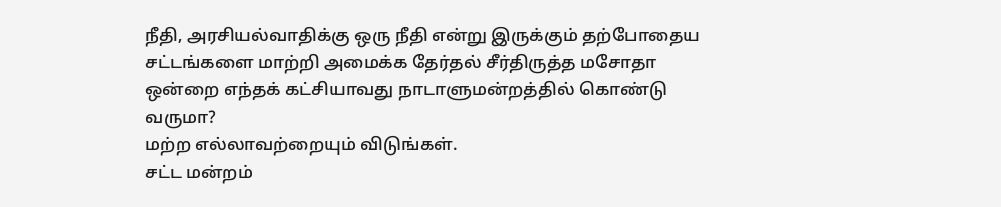நீதி, அரசியல்வாதிக்கு ஒரு நீதி என்று இருக்கும் தற்போதைய சட்டங்களை மாற்றி அமைக்க தேர்தல் சீர்திருத்த மசோதா ஒன்றை எந்தக் கட்சியாவது நாடாளுமன்றத்தில் கொண்டு வருமா?
மற்ற எல்லாவற்றையும் விடுங்கள்.
சட்ட மன்றம்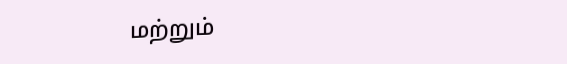மற்றும்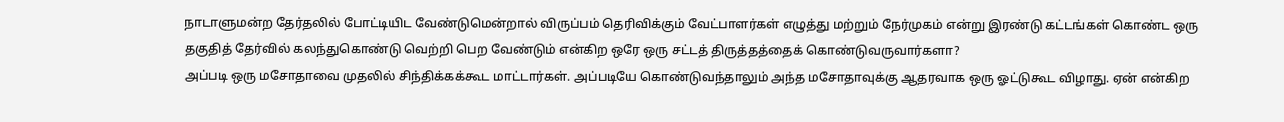நாடாளுமன்ற தேர்தலில் போட்டியிட வேண்டுமென்றால் விருப்பம் தெரிவிக்கும் வேட்பாளர்கள் எழுத்து மற்றும் நேர்முகம் என்று இரண்டு கட்டங்கள் கொண்ட ஒரு தகுதித் தேர்வில் கலந்துகொண்டு வெற்றி பெற வேண்டும் என்கிற ஒரே ஒரு சட்டத் திருத்தத்தைக் கொண்டுவருவார்களா?
அப்படி ஒரு மசோதாவை முதலில் சிந்திக்கக்கூட மாட்டார்கள். அப்படியே கொண்டுவந்தாலும் அந்த மசோதாவுக்கு ஆதரவாக ஒரு ஓட்டுகூட விழாது. ஏன் என்கிற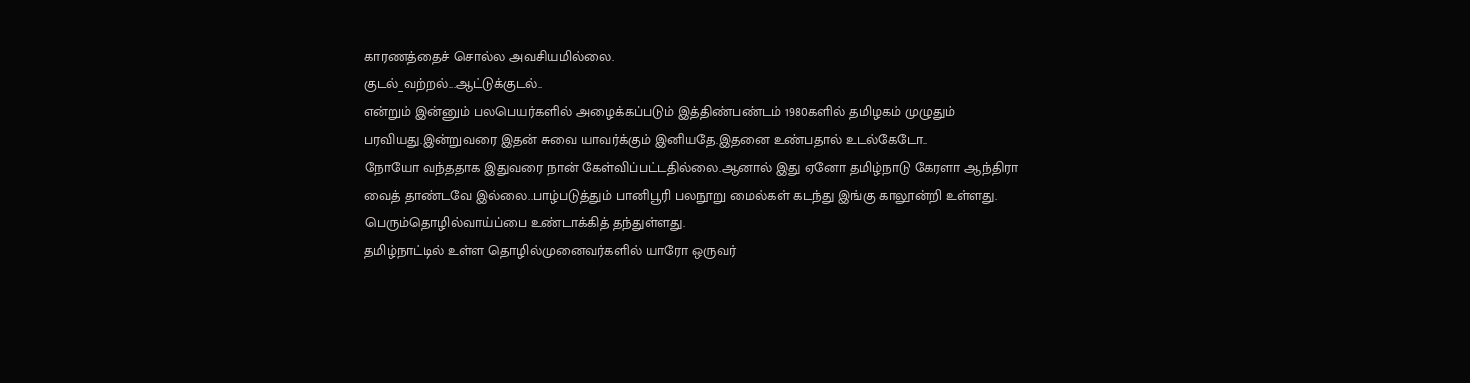காரணத்தைச் சொல்ல அவசியமில்லை.
குடல்_வற்றல்...ஆட்டுக்குடல்..
என்றும் இன்னும் பலபெயர்களில் அழைக்கப்படும் இத்திண்பண்டம் 1980களில் தமிழகம் முழுதும் பரவியது.இன்றுவரை இதன் சுவை யாவர்க்கும் இனியதே.இதனை உண்பதால் உடல்கேடோ..
நோயோ வந்ததாக இதுவரை நான் கேள்விப்பட்டதில்லை.ஆனால் இது ஏனோ தமிழ்நாடு கேரளா ஆந்திரா வைத் தாண்டவே இல்லை..பாழ்படுத்தும் பானிபூரி பலநூறு மைல்கள் கடந்து இங்கு காலூன்றி உள்ளது. பெரும்தொழில்வாய்ப்பை உண்டாக்கித் தந்துள்ளது.
தமிழ்நாட்டில் உள்ள தொழில்முனைவர்களில் யாரோ ஒருவர்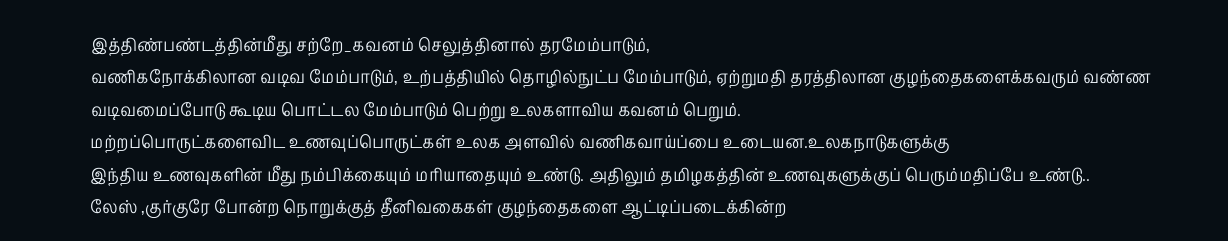இத்திண்பண்டத்தின்மீது சற்றே_கவனம் செலுத்தினால் தரமேம்பாடும்,
வணிகநோக்கிலான வடிவ மேம்பாடும், உற்பத்தியில் தொழில்நுட்ப மேம்பாடும், ஏற்றுமதி தரத்திலான குழந்தைகளைக்கவரும் வண்ண வடிவமைப்போடு கூடிய பொட்டல மேம்பாடும் பெற்று உலகளாவிய கவனம் பெறும்.
மற்றப்பொருட்களைவிட உணவுப்பொருட்கள் உலக அளவில் வணிகவாய்ப்பை உடையன.உலகநாடுகளுக்கு
இந்திய உணவுகளின் மீது நம்பிக்கையும் மரியாதையும் உண்டு. அதிலும் தமிழகத்தின் உணவுகளுக்குப் பெரும்மதிப்பே உண்டு..
லேஸ் ,குர்குரே போன்ற நொறுக்குத் தீனிவகைகள் குழந்தைகளை ஆட்டிப்படைக்கின்ற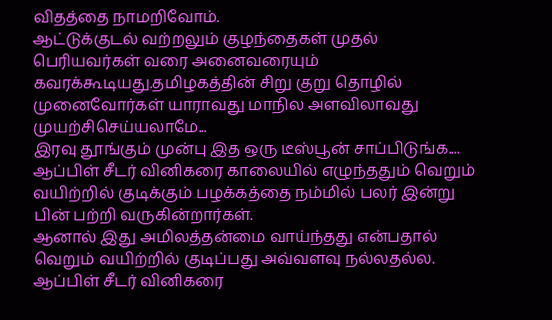விதத்தை நாமறிவோம்.
ஆட்டுக்குடல் வற்றலும் குழந்தைகள் முதல் பெரியவர்கள் வரை அனைவரையும் கவரக்கூடியது.தமிழகத்தின் சிறு குறு தொழில் முனைவோர்கள் யாராவது மாநில அளவிலாவது முயற்சிசெய்யலாமே...
இரவு தூங்கும் முன்பு இத ஒரு டீஸ்பூன் சாப்பிடுங்க....
ஆப்பிள் சீடர் வினிகரை காலையில் எழுந்ததும் வெறும் வயிற்றில் குடிக்கும் பழக்கத்தை நம்மில் பலர் இன்று பின் பற்றி வருகின்றார்கள்.
ஆனால் இது அமிலத்தன்மை வாய்ந்தது என்பதால் வெறும் வயிற்றில் குடிப்பது அவ்வளவு நல்லதல்ல.
ஆப்பிள் சீடர் வினிகரை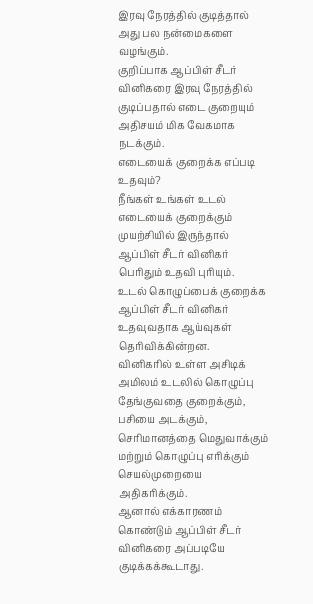இரவு நேரத்தில் குடித்தால் அது பல நன்மைகளை வழங்கும்.
குறிப்பாக ஆப்பிள் சீடர் வினிகரை இரவு நேரத்தில் குடிப்பதால் எடை குறையும் அதிசயம் மிக வேகமாக நடக்கும்.
எடையைக் குறைக்க எப்படி உதவும்?
நீங்கள் உங்கள் உடல் எடையைக் குறைக்கும் முயற்சியில் இருந்தால் ஆப்பிள் சீடர் வினிகர் பெரிதும் உதவி புரியும்.
உடல் கொழுப்பைக் குறைக்க ஆப்பிள் சீடர் வினிகர் உதவுவதாக ஆய்வுகள் தெரிவிக்கின்றன.
வினிகரில் உள்ள அசிடிக் அமிலம் உடலில் கொழுப்பு தேங்குவதை குறைக்கும், பசியை அடக்கும், செரிமானத்தை மெதுவாக்கும் மற்றும் கொழுப்பு எரிக்கும் செயல்முறையை அதிகரிக்கும்.
ஆனால் எக்காரணம் கொண்டும் ஆப்பிள் சீடர் வினிகரை அப்படியே குடிக்கக்கூடாது.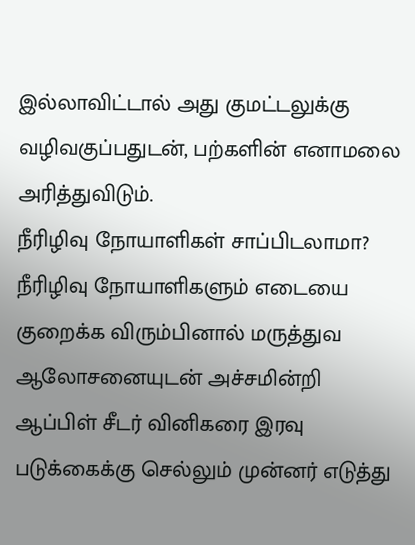இல்லாவிட்டால் அது குமட்டலுக்கு வழிவகுப்பதுடன், பற்களின் எனாமலை அரித்துவிடும்.
நீரிழிவு நோயாளிகள் சாப்பிடலாமா?
நீரிழிவு நோயாளிகளும் எடையை குறைக்க விரும்பினால் மருத்துவ ஆலோசனையுடன் அச்சமின்றி ஆப்பிள் சீடர் வினிகரை இரவு படுக்கைக்கு செல்லும் முன்னர் எடுத்து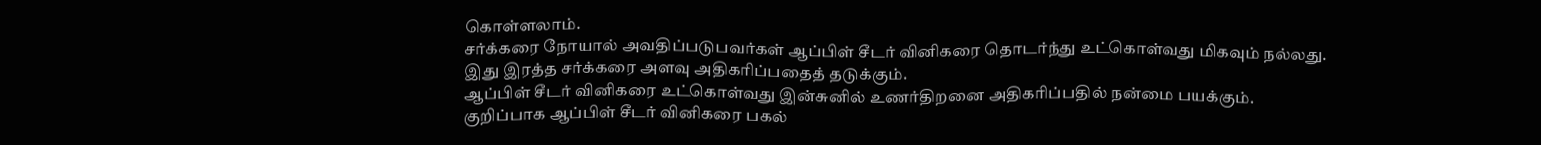கொள்ளலாம்.
சர்க்கரை நோயால் அவதிப்படுபவர்கள் ஆப்பிள் சீடர் வினிகரை தொடர்ந்து உட்கொள்வது மிகவும் நல்லது.
இது இரத்த சர்க்கரை அளவு அதிகரிப்பதைத் தடுக்கும்.
ஆப்பிள் சீடர் வினிகரை உட்கொள்வது இன்சுனில் உணர்திறனை அதிகரிப்பதில் நன்மை பயக்கும்.
குறிப்பாக ஆப்பிள் சீடர் வினிகரை பகல்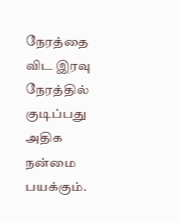நேரத்தை விட இரவு நேரத்தில் குடிப்பது அதிக நன்மை பயக்கும்.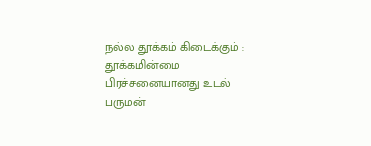நல்ல தூக்கம் கிடைக்கும் :
தூக்கமின்மை பிரச்சனையானது உடல் பருமன்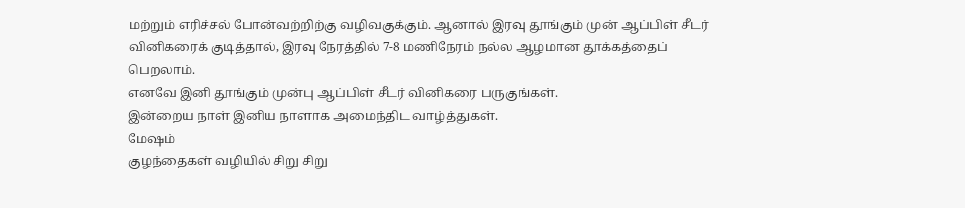மற்றும் எரிச்சல் போன்வற்றிற்கு வழிவகுக்கும். ஆனால் இரவு தூங்கும் முன் ஆப்பிள் சீடர் வினிகரைக் குடித்தால், இரவு நேரத்தில் 7-8 மணிநேரம் நல்ல ஆழமான தூக்கத்தைப் பெறலாம்.
எனவே இனி தூங்கும் முன்பு ஆப்பிள் சீடர் வினிகரை பருகுங்கள்.
இன்றைய நாள் இனிய நாளாக அமைந்திட வாழ்த்துகள்.
மேஷம்
குழந்தைகள் வழியில் சிறு சிறு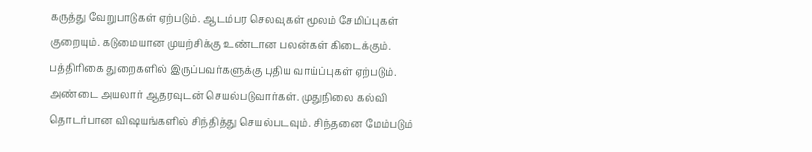கருத்து வேறுபாடுகள் ஏற்படும். ஆடம்பர செலவுகள் மூலம் சேமிப்புகள் குறையும். கடுமையான முயற்சிக்கு உண்டான பலன்கள் கிடைக்கும். பத்திரிகை துறைகளில் இருப்பவர்களுக்கு புதிய வாய்ப்புகள் ஏற்படும். அண்டை அயலார் ஆதரவுடன் செயல்படுவார்கள். முதுநிலை கல்வி தொடர்பான விஷயங்களில் சிந்தித்து செயல்படவும். சிந்தனை மேம்படும்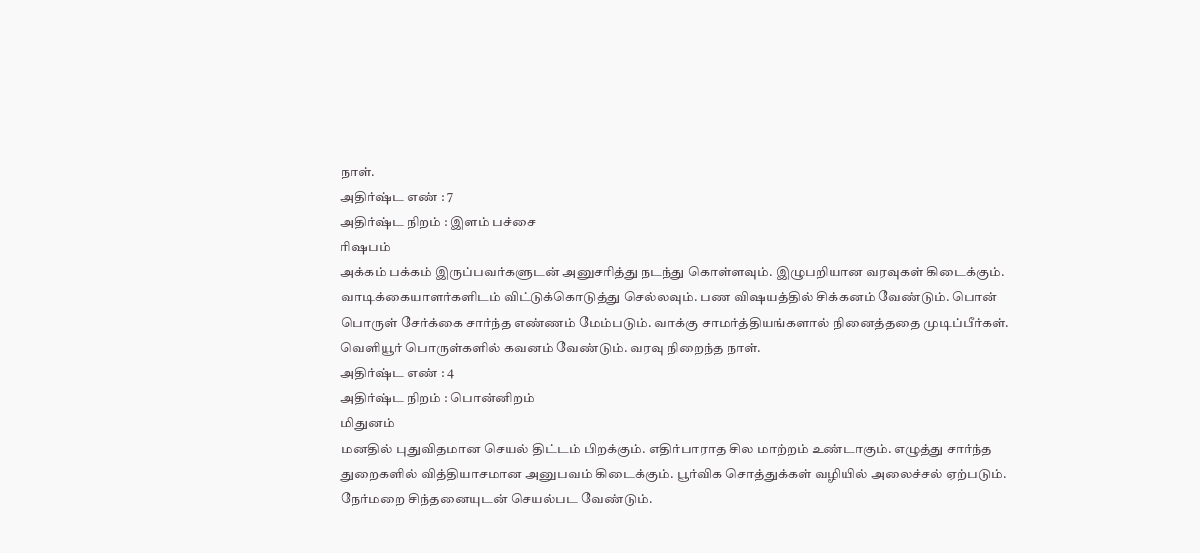நாள்.
அதிர்ஷ்ட எண் : 7
அதிர்ஷ்ட நிறம் : இளம் பச்சை
ரிஷபம்
அக்கம் பக்கம் இருப்பவர்களுடன் அனுசரித்து நடந்து கொள்ளவும். இழுபறியான வரவுகள் கிடைக்கும். வாடிக்கையாளர்களிடம் விட்டுக்கொடுத்து செல்லவும். பண விஷயத்தில் சிக்கனம் வேண்டும். பொன் பொருள் சேர்க்கை சார்ந்த எண்ணம் மேம்படும். வாக்கு சாமர்த்தியங்களால் நினைத்ததை முடிப்பீர்கள். வெளியூர் பொருள்களில் கவனம் வேண்டும். வரவு நிறைந்த நாள்.
அதிர்ஷ்ட எண் : 4
அதிர்ஷ்ட நிறம் : பொன்னிறம்
மிதுனம்
மனதில் புதுவிதமான செயல் திட்டம் பிறக்கும். எதிர்பாராத சில மாற்றம் உண்டாகும். எழுத்து சார்ந்த துறைகளில் வித்தியாசமான அனுபவம் கிடைக்கும். பூர்விக சொத்துக்கள் வழியில் அலைச்சல் ஏற்படும். நேர்மறை சிந்தனையுடன் செயல்பட வேண்டும்.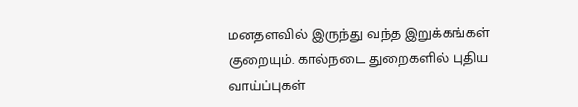மனதளவில் இருந்து வந்த இறுக்கங்கள் குறையும். கால்நடை துறைகளில் புதிய வாய்ப்புகள்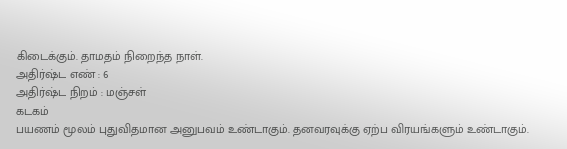கிடைக்கும். தாமதம் நிறைந்த நாள்.
அதிர்ஷ்ட எண் : 6
அதிர்ஷ்ட நிறம் : மஞ்சள்
கடகம்
பயணம் மூலம் புதுவிதமான அனுபவம் உண்டாகும். தனவரவுக்கு ஏற்ப விரயங்களும் உண்டாகும்.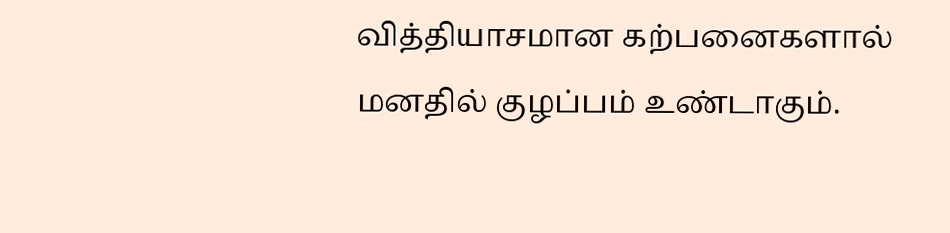வித்தியாசமான கற்பனைகளால் மனதில் குழப்பம் உண்டாகும்.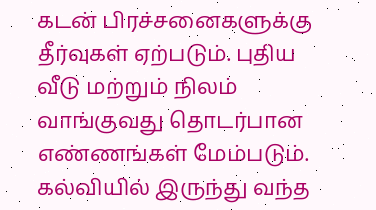கடன் பிரச்சனைகளுக்கு தீர்வுகள் ஏற்படும். புதிய வீடு மற்றும் நிலம் வாங்குவது தொடர்பான எண்ணங்கள் மேம்படும். கல்வியில் இருந்து வந்த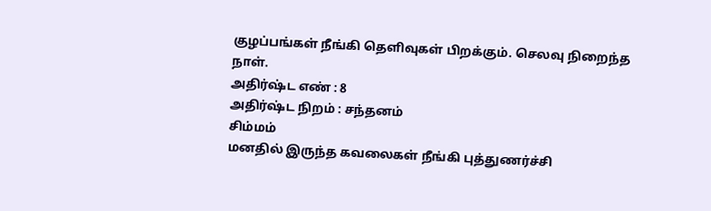குழப்பங்கள் நீங்கி தெளிவுகள் பிறக்கும். செலவு நிறைந்த நாள்.
அதிர்ஷ்ட எண் : 8
அதிர்ஷ்ட நிறம் : சந்தனம்
சிம்மம்
மனதில் இருந்த கவலைகள் நீங்கி புத்துணர்ச்சி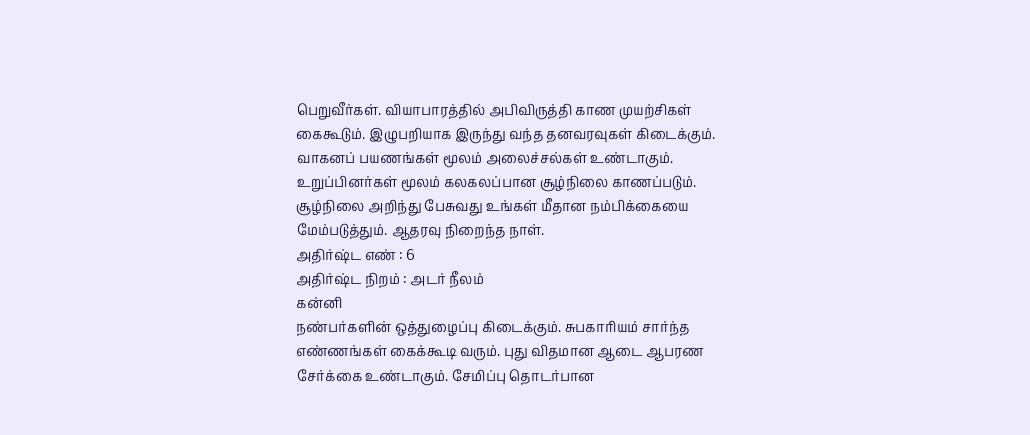பெறுவீர்கள். வியாபாரத்தில் அபிவிருத்தி காண முயற்சிகள் கைகூடும். இழுபறியாக இருந்து வந்த தனவரவுகள் கிடைக்கும். வாகனப் பயணங்கள் மூலம் அலைச்சல்கள் உண்டாகும். உறுப்பினர்கள் மூலம் கலகலப்பான சூழ்நிலை காணப்படும். சூழ்நிலை அறிந்து பேசுவது உங்கள் மீதான நம்பிக்கையை மேம்படுத்தும். ஆதரவு நிறைந்த நாள்.
அதிர்ஷ்ட எண் : 6
அதிர்ஷ்ட நிறம் : அடர் நீலம்
கன்னி
நண்பர்களின் ஒத்துழைப்பு கிடைக்கும். சுபகாரியம் சார்ந்த எண்ணங்கள் கைக்கூடி வரும். புது விதமான ஆடை ஆபரண சேர்க்கை உண்டாகும். சேமிப்பு தொடர்பான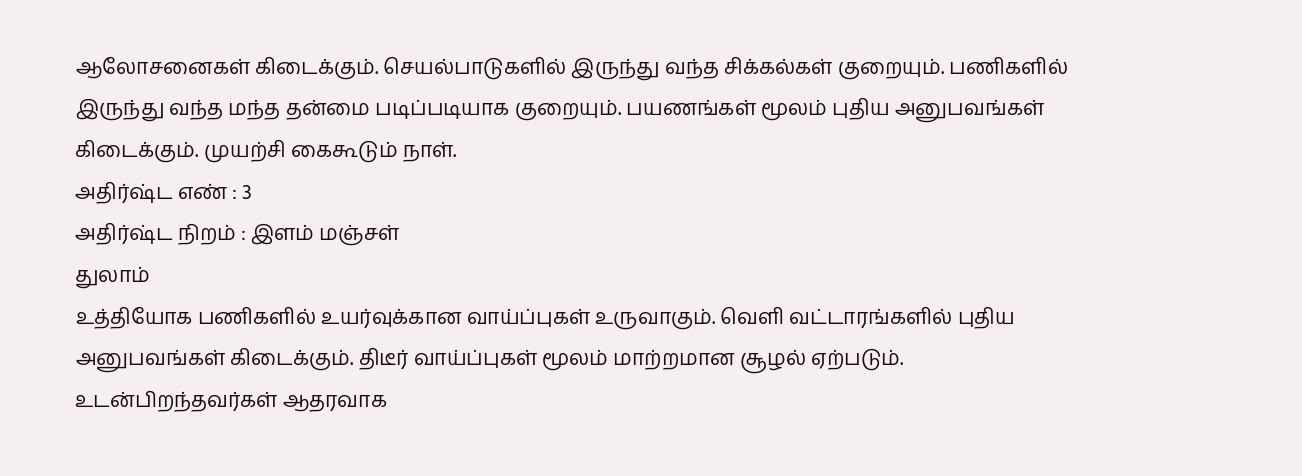ஆலோசனைகள் கிடைக்கும். செயல்பாடுகளில் இருந்து வந்த சிக்கல்கள் குறையும். பணிகளில் இருந்து வந்த மந்த தன்மை படிப்படியாக குறையும். பயணங்கள் மூலம் புதிய அனுபவங்கள் கிடைக்கும். முயற்சி கைகூடும் நாள்.
அதிர்ஷ்ட எண் : 3
அதிர்ஷ்ட நிறம் : இளம் மஞ்சள்
துலாம்
உத்தியோக பணிகளில் உயர்வுக்கான வாய்ப்புகள் உருவாகும். வெளி வட்டாரங்களில் புதிய அனுபவங்கள் கிடைக்கும். திடீர் வாய்ப்புகள் மூலம் மாற்றமான சூழல் ஏற்படும். உடன்பிறந்தவர்கள் ஆதரவாக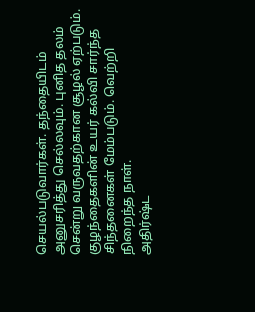செயல்படுவார்கள். தந்தையிடம் அனுசரித்து செல்லவும். புனித தலம் சென்று வருவதற்கான சூழல் ஏற்படும். குழந்தைகளின் உயர் கல்வி சார்ந்த சிந்தனைகள் மேம்படும். வெற்றி நிறைந்த நாள்.
அதிர்ஷ்ட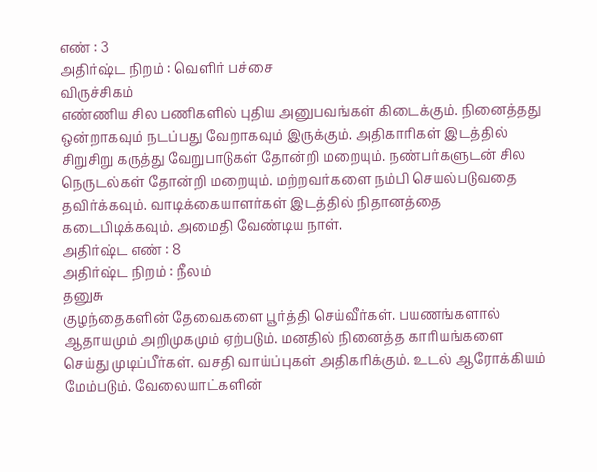எண் : 3
அதிர்ஷ்ட நிறம் : வெளிர் பச்சை
விருச்சிகம்
எண்ணிய சில பணிகளில் புதிய அனுபவங்கள் கிடைக்கும். நினைத்தது ஒன்றாகவும் நடப்பது வேறாகவும் இருக்கும். அதிகாரிகள் இடத்தில் சிறுசிறு கருத்து வேறுபாடுகள் தோன்றி மறையும். நண்பர்களுடன் சில நெருடல்கள் தோன்றி மறையும். மற்றவர்களை நம்பி செயல்படுவதை தவிர்க்கவும். வாடிக்கையாளர்கள் இடத்தில் நிதானத்தை கடைபிடிக்கவும். அமைதி வேண்டிய நாள்.
அதிர்ஷ்ட எண் : 8
அதிர்ஷ்ட நிறம் : நீலம்
தனுசு
குழந்தைகளின் தேவைகளை பூர்த்தி செய்வீர்கள். பயணங்களால் ஆதாயமும் அறிமுகமும் ஏற்படும். மனதில் நினைத்த காரியங்களை செய்து முடிப்பீர்கள். வசதி வாய்ப்புகள் அதிகரிக்கும். உடல் ஆரோக்கியம் மேம்படும். வேலையாட்களின்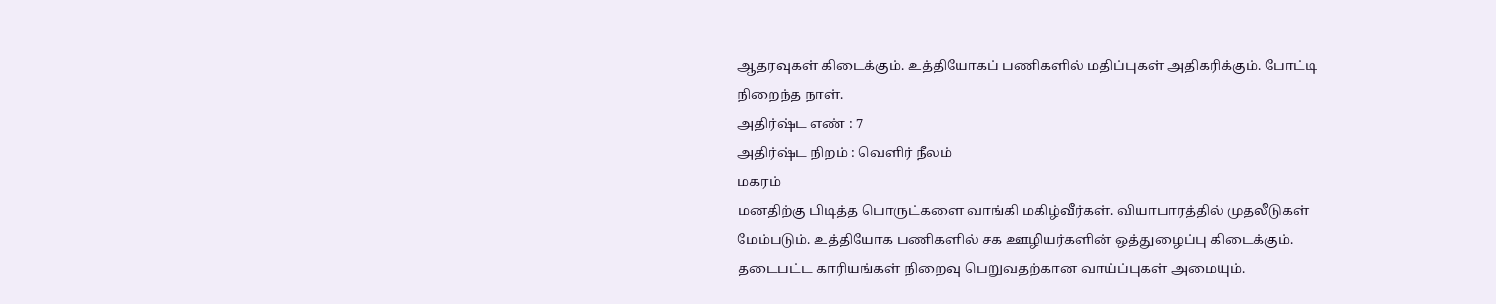ஆதரவுகள் கிடைக்கும். உத்தியோகப் பணிகளில் மதிப்புகள் அதிகரிக்கும். போட்டி நிறைந்த நாள்.
அதிர்ஷ்ட எண் : 7
அதிர்ஷ்ட நிறம் : வெளிர் நீலம்
மகரம்
மனதிற்கு பிடித்த பொருட்களை வாங்கி மகிழ்வீர்கள். வியாபாரத்தில் முதலீடுகள் மேம்படும். உத்தியோக பணிகளில் சக ஊழியர்களின் ஒத்துழைப்பு கிடைக்கும். தடைபட்ட காரியங்கள் நிறைவு பெறுவதற்கான வாய்ப்புகள் அமையும்.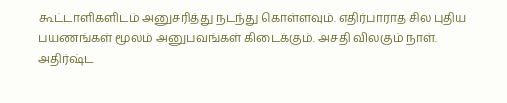கூட்டாளிகளிடம் அனுசரித்து நடந்து கொள்ளவும். எதிர்பாராத சில புதிய பயணங்கள் மூலம் அனுபவங்கள் கிடைக்கும். அசதி விலகும் நாள்.
அதிர்ஷ்ட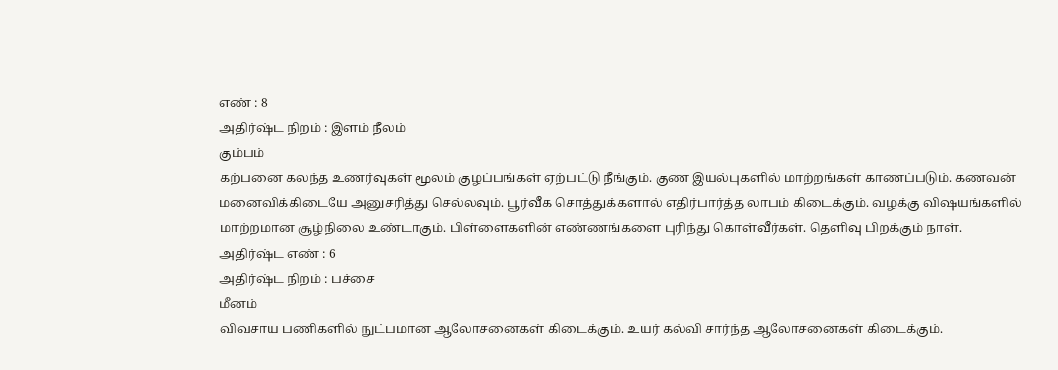எண் : 8
அதிர்ஷ்ட நிறம் : இளம் நீலம்
கும்பம்
கற்பனை கலந்த உணர்வுகள் மூலம் குழப்பங்கள் ஏற்பட்டு நீங்கும். குண இயல்புகளில் மாற்றங்கள் காணப்படும். கணவன் மனைவிக்கிடையே அனுசரித்து செல்லவும். பூர்வீக சொத்துக்களால் எதிர்பார்த்த லாபம் கிடைக்கும். வழக்கு விஷயங்களில் மாற்றமான சூழ்நிலை உண்டாகும். பிள்ளைகளின் எண்ணங்களை புரிந்து கொள்வீர்கள். தெளிவு பிறக்கும் நாள்.
அதிர்ஷ்ட எண் : 6
அதிர்ஷ்ட நிறம் : பச்சை
மீனம்
விவசாய பணிகளில் நுட்பமான ஆலோசனைகள் கிடைக்கும். உயர் கல்வி சார்ந்த ஆலோசனைகள் கிடைக்கும்.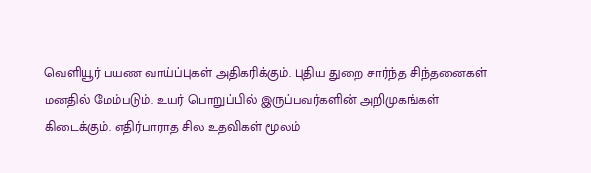வெளியூர் பயண வாய்ப்புகள் அதிகரிக்கும். புதிய துறை சார்ந்த சிந்தனைகள் மனதில் மேம்படும். உயர் பொறுப்பில் இருப்பவர்களின் அறிமுகங்கள் கிடைக்கும். எதிர்பாராத சில உதவிகள் மூலம்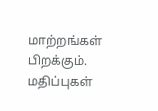மாற்றங்கள் பிறக்கும். மதிப்புகள்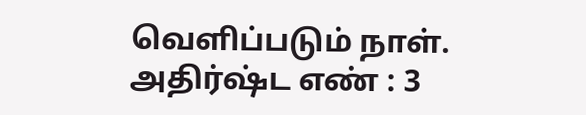வெளிப்படும் நாள்.
அதிர்ஷ்ட எண் : 3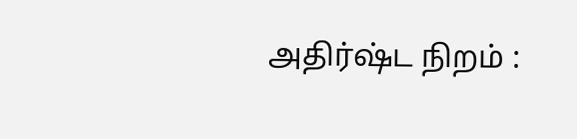அதிர்ஷ்ட நிறம் :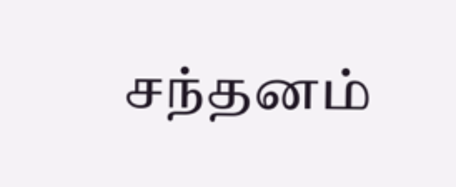சந்தனம்